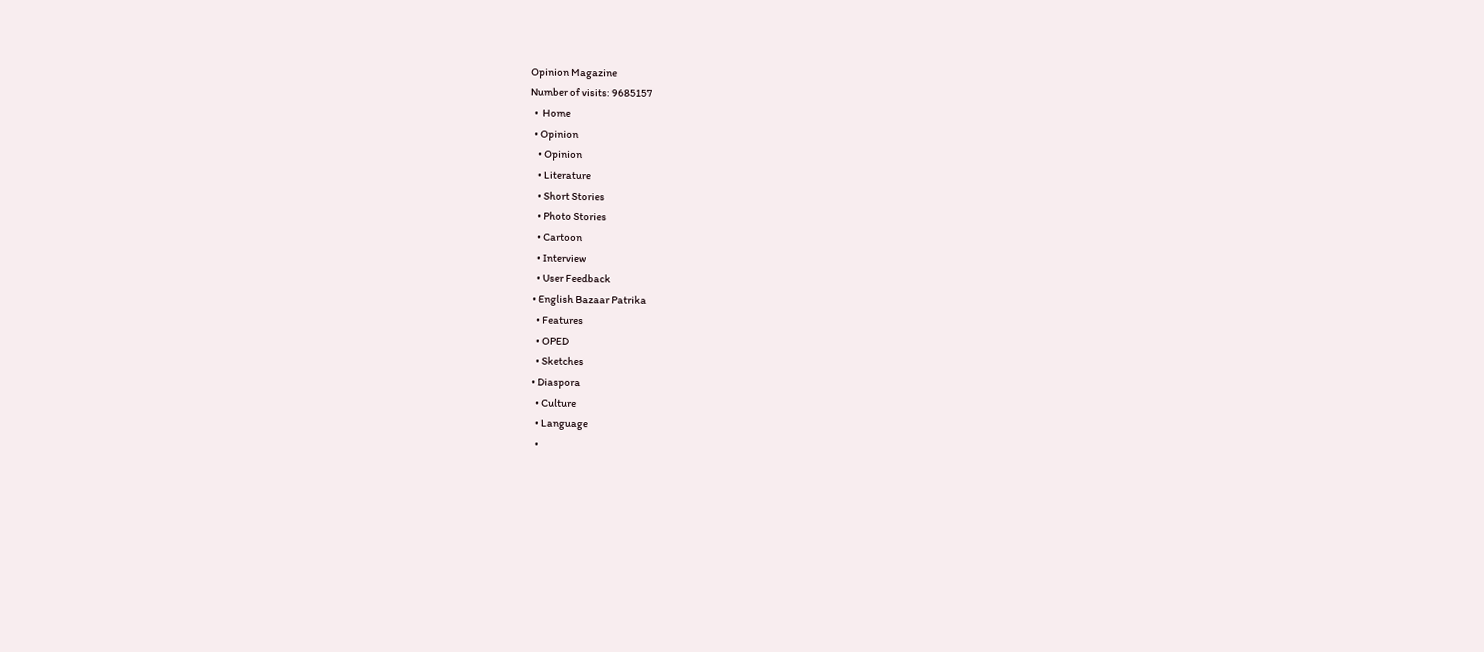Opinion Magazine
Number of visits: 9685157
  •  Home
  • Opinion
    • Opinion
    • Literature
    • Short Stories
    • Photo Stories
    • Cartoon
    • Interview
    • User Feedback
  • English Bazaar Patrika
    • Features
    • OPED
    • Sketches
  • Diaspora
    • Culture
    • Language
    •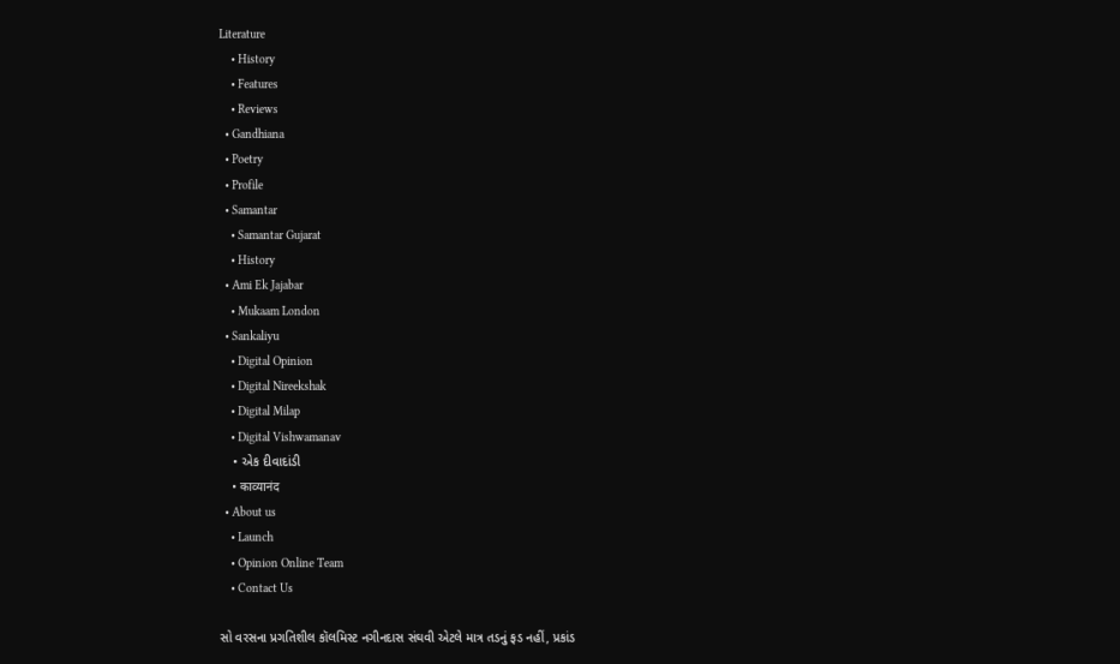Literature
    • History
    • Features
    • Reviews
  • Gandhiana
  • Poetry
  • Profile
  • Samantar
    • Samantar Gujarat
    • History
  • Ami Ek Jajabar
    • Mukaam London
  • Sankaliyu
    • Digital Opinion
    • Digital Nireekshak
    • Digital Milap
    • Digital Vishwamanav
    • એક દીવાદાંડી
    • काव्यानंद
  • About us
    • Launch
    • Opinion Online Team
    • Contact Us

સો વરસના પ્રગતિશીલ કૉલમિસ્ટ નગીનદાસ સંઘવી એટલે માત્ર તડનું ફડ નહીં, પ્રકાંડ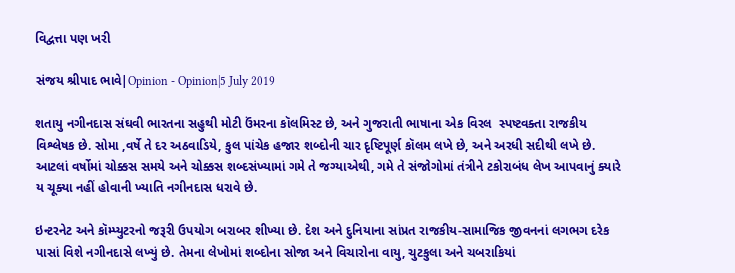વિદ્વત્તા પણ ખરી

સંજય શ્રીપાદ ભાવે|Opinion - Opinion|5 July 2019

શતાયુ નગીનદાસ સંઘવી ભારતના સહુથી મોટી ઉંમરના કૉલમિસ્ટ છે, અને ગુજરાતી ભાષાના એક વિરલ  સ્પષ્ટવક્તા રાજકીય વિશ્લેષક છે. સોમા ,વર્ષે તે દર અઠવાડિયે, કુલ પાંચેક હજાર શબ્દોની ચાર દૃષ્ટિપૂર્ણ કૉલમ લખે છે, અને અરધી સદીથી લખે છે. આટલાં વર્ષોમાં ચોક્કસ સમયે અને ચોક્કસ શબ્દસંખ્યામાં ગમે તે જગ્યાએથી, ગમે તે સંજોગોમાં તંત્રીને ટકોરાબંધ લેખ આપવાનું ક્યારે ય ચૂક્યા નહીં હોવાની ખ્યાતિ નગીનદાસ ધરાવે છે.

ઇન્ટરનેટ અને કૉમ્પ્યુટરનો જરૂરી ઉપયોગ બરાબર શીખ્યા છે. દેશ અને દુનિયાના સાંપ્રત રાજકીય-સામાજિક જીવનનાં લગભગ દરેક પાસાં વિશે નગીનદાસે લખ્યું છે. તેમના લેખોમાં શબ્દોના સોજા અને વિચારોના વાયુ, ચુટકુલા અને ચબરાકિયાં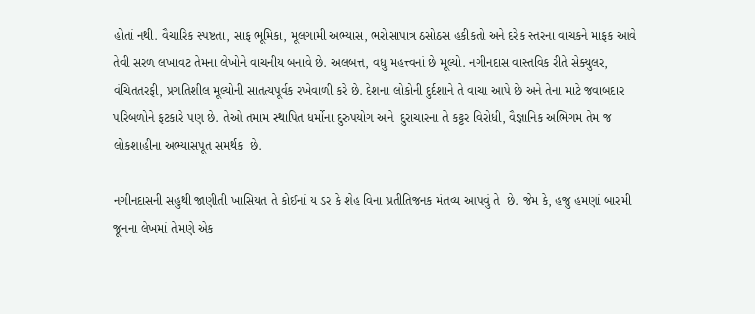હોતાં નથી. વૈચારિક સ્પષ્ટતા, સાફ ભૂમિકા, મૂલગામી અભ્યાસ, ભરોસાપાત્ર ઠસોઠસ હકીકતો અને દરેક સ્તરના વાચકને માફક આવે તેવી સરળ લખાવટ તેમના લેખોને વાચનીય બનાવે છે. અલબત્ત, વધુ મહત્ત્વનાં છે મૂલ્યો. નગીનદાસ વાસ્તવિક રીતે સેક્યુલર, વંચિતતરફી, પ્રગતિશીલ મૂલ્યોની સાતત્યપૂર્વક રખેવાળી કરે છે. દેશના લોકોની દુર્દશાને તે વાચા આપે છે અને તેના માટે જવાબદાર પરિબળોને ફટકારે પણ છે. તેઓ તમામ સ્થાપિત ધર્મોના દુરુપયોગ અને  દુરાચારના તે કટ્ટર વિરોધી, વૈજ્ઞાનિક અભિગમ તેમ જ લોકશાહીના અભ્યાસપૂત સમર્થક  છે.

નગીનદાસની સહુથી જાણીતી ખાસિયત તે કોઈનાં ય ડર કે શેહ વિના પ્રતીતિજનક મંતવ્ય આપવું તે  છે. જેમ કે, હજુ હમણાં બારમી જૂનના લેખમાં તેમણે એક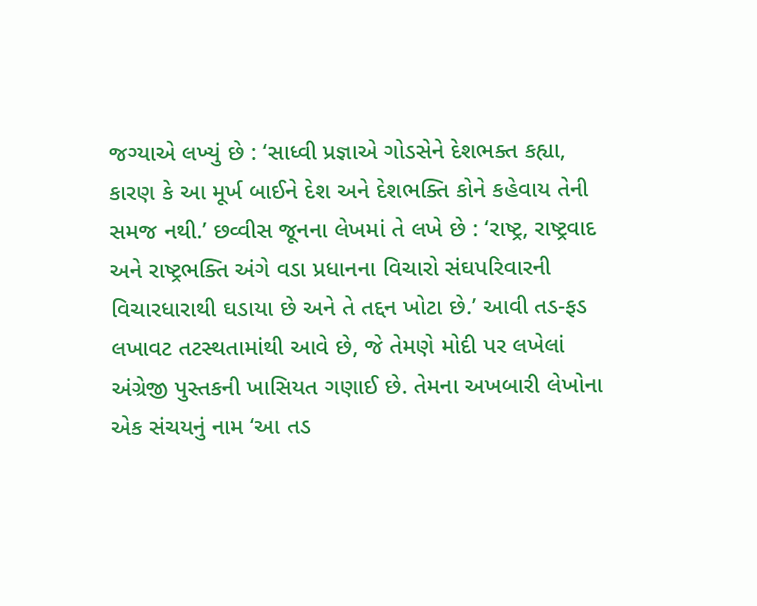જગ્યાએ લખ્યું છે : ‘સાધ્વી પ્રજ્ઞાએ ગોડસેને દેશભક્ત કહ્યા, કારણ કે આ મૂર્ખ બાઈને દેશ અને દેશભક્તિ કોને કહેવાય તેની સમજ નથી.’ છવ્વીસ જૂનના લેખમાં તે લખે છે : ‘રાષ્ટ્ર, રાષ્ટ્રવાદ અને રાષ્ટ્રભક્તિ અંગે વડા પ્રધાનના વિચારો સંઘપરિવારની વિચારધારાથી ઘડાયા છે અને તે તદ્દન ખોટા છે.’ આવી તડ-ફડ લખાવટ તટસ્થતામાંથી આવે છે, જે તેમણે મોદી પર લખેલાં અંગ્રેજી પુસ્તકની ખાસિયત ગણાઈ છે. તેમના અખબારી લેખોના એક સંચયનું નામ ‘આ તડ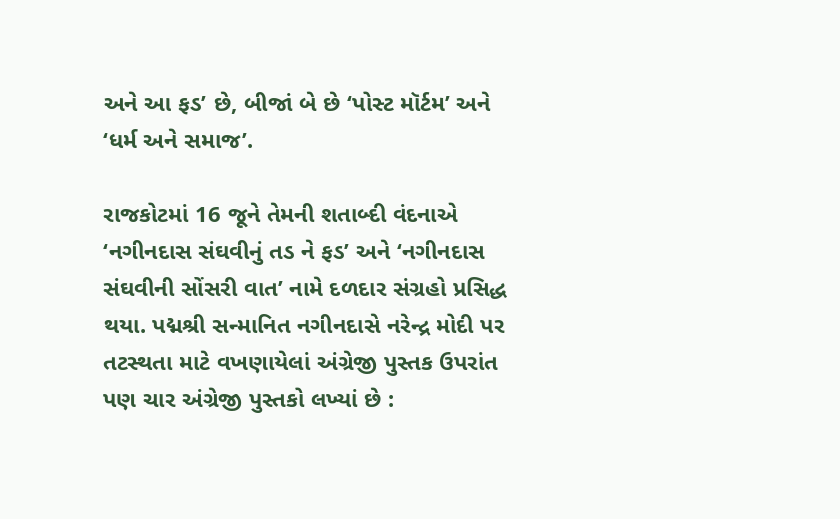અને આ ફડ’ છે, બીજાં બે છે ‘પોસ્ટ મૉર્ટમ’ અને ‘ધર્મ અને સમાજ’.

રાજકોટમાં 16 જૂને તેમની શતાબ્દી વંદનાએ ‘નગીનદાસ સંઘવીનું તડ ને ફડ’ અને ‘નગીનદાસ સંઘવીની સોંસરી વાત’ નામે દળદાર સંગ્રહો પ્રસિદ્ધ થયા. પદ્મશ્રી સન્માનિત નગીનદાસે નરેન્દ્ર મોદી પર તટસ્થતા માટે વખણાયેલાં અંગ્રેજી પુસ્તક ઉપરાંત પણ ચાર અંગ્રેજી પુસ્તકો લખ્યાં છે :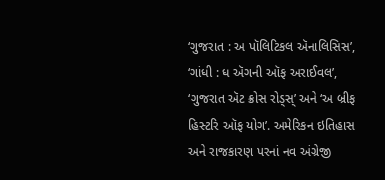‘ગુજરાત : અ પૉલિટિકલ ઍનાલિસિસ’, ‘ગાંધી : ધ ઍગની ઑફ અરાઈવલ’, ‘ગુજરાત ઍટ ક્રોસ રોડ્સ્’ અને ‘અ બ્રીફ હિસ્ટરિ ઑફ યોગ’. અમેરિકન ઇતિહાસ અને રાજકારણ પરનાં નવ અંગ્રેજી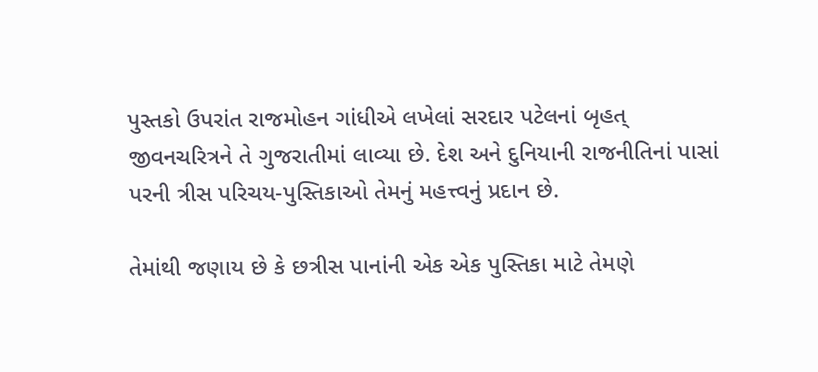પુસ્તકો ઉપરાંત રાજમોહન ગાંધીએ લખેલાં સરદાર પટેલનાં બૃહત્‌ જીવનચરિત્રને તે ગુજરાતીમાં લાવ્યા છે. દેશ અને દુનિયાની રાજનીતિનાં પાસાં પરની ત્રીસ પરિચય-પુસ્તિકાઓ તેમનું મહત્ત્વનું પ્રદાન છે.

તેમાંથી જણાય છે કે છત્રીસ પાનાંની એક એક પુસ્તિકા માટે તેમણે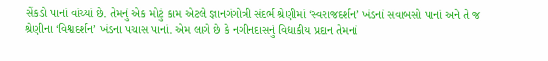સેંકડો પાનાં વાંચ્યાં છે. તેમનું એક મોટું કામ એટલે જ્ઞાનગંગોત્રી સંદર્ભ શ્રેણીમાં ‘સ્વરાજદર્શન’ ખંડનાં સવાબસો પાનાં અને તે જ શ્રેણીના ‘વિશ્વદર્શન’ ખંડના પચાસ પાનાં. એમ લાગે છે કે નગીનદાસનું વિદ્યાકીય પ્રદાન તેમનાં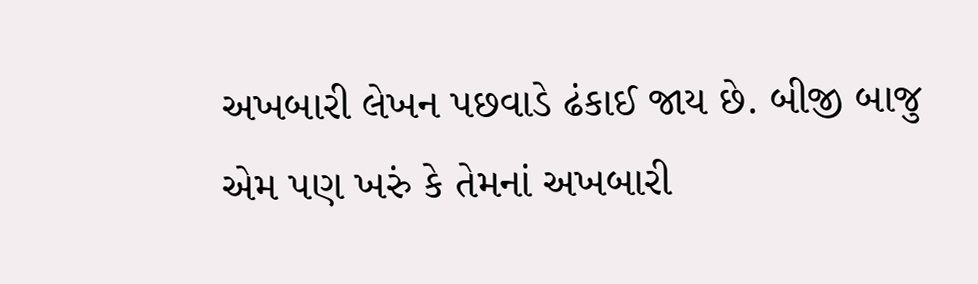અખબારી લેખન પછવાડે ઢંકાઈ જાય છે. બીજી બાજુ એમ પણ ખરું કે તેમનાં અખબારી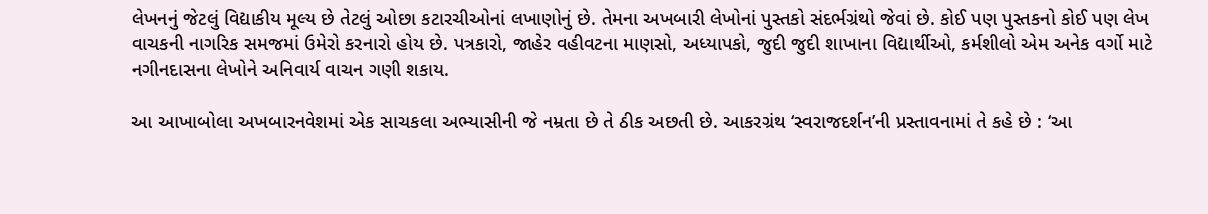લેખનનું જેટલું વિદ્યાકીય મૂલ્ય છે તેટલું ઓછા કટારચીઓનાં લખાણોનું છે. તેમના અખબારી લેખોનાં પુસ્તકો સંદર્ભગ્રંથો જેવાં છે. કોઈ પણ પુસ્તકનો કોઈ પણ લેખ વાચકની નાગરિક સમજમાં ઉમેરો કરનારો હોય છે. પત્રકારો, જાહેર વહીવટના માણસો, અધ્યાપકો, જુદી જુદી શાખાના વિદ્યાર્થીઓ, કર્મશીલો એમ અનેક વર્ગો માટે નગીનદાસના લેખોને અનિવાર્ય વાચન ગણી શકાય.

આ આખાબોલા અખબારનવેશમાં એક સાચકલા અભ્યાસીની જે નમ્રતા છે તે ઠીક અછતી છે. આકરગ્રંથ ‘સ્વરાજદર્શન’ની પ્રસ્તાવનામાં તે કહે છે : ‘આ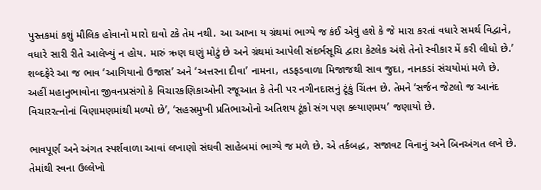પુસ્તકમાં કશું મૌલિક હોવાનો મારો દાવો ટકે તેમ નથી. આ આખા ય ગ્રંથમાં ભાગ્યે જ કંઈ એવું હશે કે જે મારા કરતાં વધારે સમર્થ વિદ્વાને, વધારે સારી રીતે આલેખ્યું ન હોય. મારું ઋણ ઘણું મોટું છે અને ગ્રંથમાં આપેલી સંદર્ભસૂચિ દ્વારા કેટલેક અંશે તેનો સ્વીકાર મેં કરી લીધો છે.’ શબ્દફેરે આ જ ભાવ ‘આગિયાનો ઉજાસ’ અને ‘અત્તરના દીવા’ નામના, તડફડવાળા મિજાજથી સાવ જુદા, નાનકડાં સંચયોમાં મળે છે. અહીં મહાનુભાવોના જીવનપ્રસંગો કે વિચારકણિકાઓની રજૂઆત કે તેની પર નગીનદાસનું ટૂંકું ચિંતન છે. તેમને ‘સર્જન જેટલો જ આનંદ વિચારરત્નોનાં વિણામણમાંથી મળ્યો છે’, ‘સહસ્રમુખી પ્રતિભાઓનો અતિશય ટૂંકો સંગ પણ ક્લ્યાણમય’ જણાયો છે.

ભાવપૂર્ણ અને અંગત સ્પર્શવાળા આવાં લખાણો સંઘવી સાહેબમાં ભાગ્યે જ મળે છે. એ તર્કબદ્ધ, સજાવટ વિનાનું અને બિનઅંગત લખે છે. તેમાંથી સ્વના ઉલ્લેખો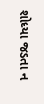શોધ્યા જડતા ન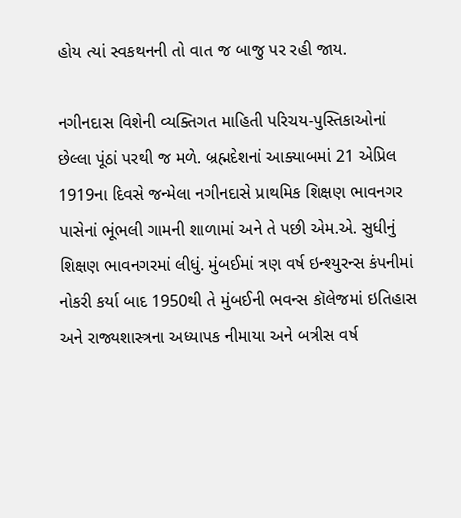હોય ત્યાં સ્વકથનની તો વાત જ બાજુ પર રહી જાય.

નગીનદાસ વિશેની વ્યક્તિગત માહિતી પરિચય-પુસ્તિકાઓનાં છેલ્લા પૂંઠાં પરથી જ મળે. બ્રહ્મદેશનાં આક્યાબમાં 21 એપ્રિલ 1919ના દિવસે જન્મેલા નગીનદાસે પ્રાથમિક શિક્ષણ ભાવનગર પાસેનાં ભૂંભલી ગામની શાળામાં અને તે પછી એમ.એ. સુધીનું શિક્ષણ ભાવનગરમાં લીધું. મુંબઈમાં ત્રણ વર્ષ ઇન્શ્યુરન્સ કંપનીમાં નોકરી કર્યા બાદ 1950થી તે મુંબઈની ભવન્સ કૉલેજમાં ઇતિહાસ અને રાજ્યશાસ્ત્રના અધ્યાપક નીમાયા અને બત્રીસ વર્ષ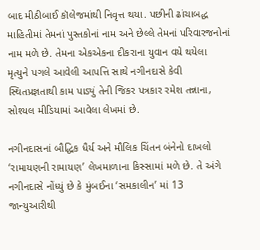બાદ મીઠીબાઈ કૉલેજમાંથી નિવૃત્ત થયા. પછીની ઢાંચાબદ્ધ માહિતીમાં તેમનાં પુસ્તકોનાં નામ અને છેલ્લે તેમનાં પરિવારજનોનાં નામ મળે છે. તેમના એકએકના દીકરાના યુવાન વયે થયેલા મૃત્યુને પગલે આવેલી આપત્તિ સાથે નગીનદાસે કેવી સ્થિતપ્રજ્ઞતાથી કામ પાડ્યું તેની જિકર પત્રકાર રમેશ તન્નાના, સોશ્યલ મીડિયામાં આવેલા લેખમાં છે.

નગીનદાસનાં બૌદ્ધિક ધૈર્ય અને મૌલિક ચિંતન બંનેનો દાખલો ‘રામાયણની રામાયણ’ લેખમાળાના કિસ્સામાં મળે છે. તે અંગે નગીનદાસે નોંધ્યું છે કે મુંબઈના ‘સમકાલીન’ માં 13 જાન્યુઆરીથી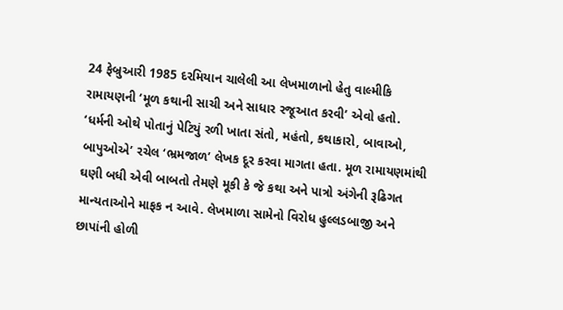24 ફેબ્રુઆરી 1985 દરમિયાન ચાલેલી આ લેખમાળાનો હેતુ વાલ્મીકિ રામાયણની ‘મૂળ કથાની સાચી અને સાધાર રજૂઆત કરવી’ એવો હતો. ‘ધર્મની ઓથે પોતાનું પેટિયું રળી ખાતા સંતો, મહંતો, કથાકારો, બાવાઓ, બાપુઓએ’ રચેલ ‘ભ્રમજાળ’ લેખક દૂર કરવા માગતા હતા. મૂળ રામાયણમાંથી ઘણી બધી એવી બાબતો તેમણે મૂકી કે જે કથા અને પાત્રો અંગેની રૂઢિગત માન્યતાઓને માફક ન આવે. લેખમાળા સામેનો વિરોધ હુલ્લડબાજી અને છાપાંની હોળી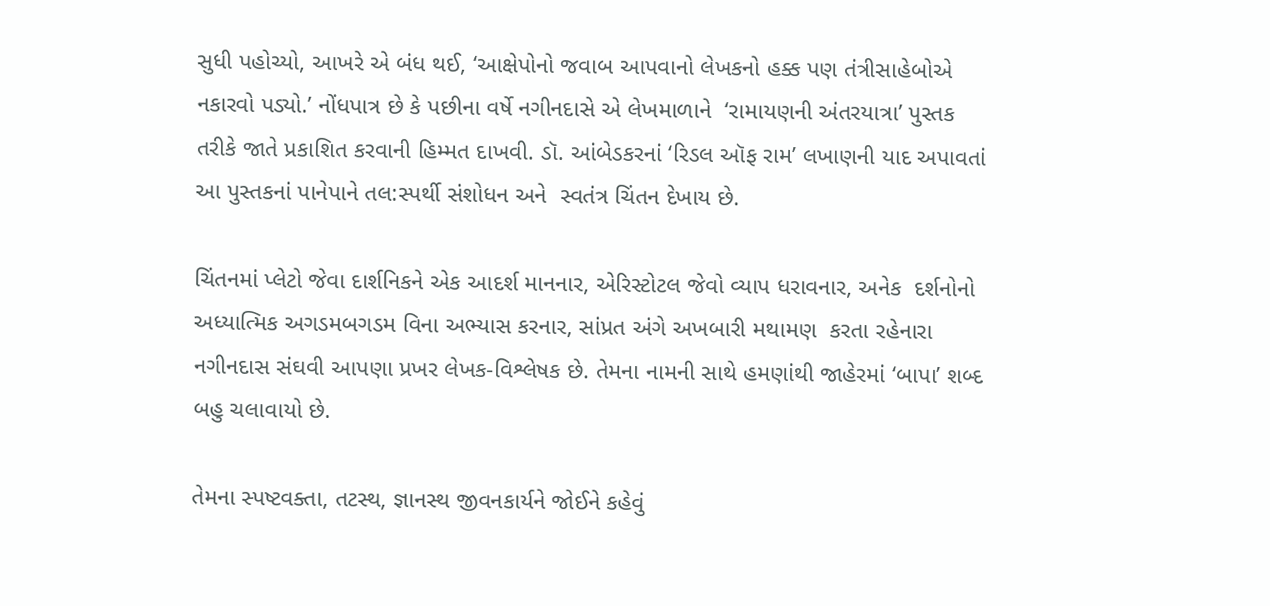સુધી પહોચ્યો, આખરે એ બંધ થઈ, ‘આક્ષેપોનો જવાબ આપવાનો લેખકનો હક્ક પણ તંત્રીસાહેબોએ નકારવો પડ્યો.’ નોંધપાત્ર છે કે પછીના વર્ષે નગીનદાસે એ લેખમાળાને  ‘રામાયણની અંતરયાત્રા’ પુસ્તક તરીકે જાતે પ્રકાશિત કરવાની હિમ્મત દાખવી. ડૉ. આંબેડકરનાં ‘રિડલ ઑફ રામ’ લખાણની યાદ અપાવતાં આ પુસ્તકનાં પાનેપાને તલ:સ્પર્થી સંશોધન અને  સ્વતંત્ર ચિંતન દેખાય છે.

ચિંતનમાં પ્લેટો જેવા દાર્શનિકને એક આદર્શ માનનાર, એરિસ્ટોટલ જેવો વ્યાપ ધરાવનાર, અનેક  દર્શનોનો અધ્યાત્મિક અગડમબગડમ વિના અભ્યાસ કરનાર, સાંપ્રત અંગે અખબારી મથામણ  કરતા રહેનારા નગીનદાસ સંઘવી આપણા પ્રખર લેખક-વિશ્લેષક છે. તેમના નામની સાથે હમણાંથી જાહેરમાં ‘બાપા’ શબ્દ બહુ ચલાવાયો છે.

તેમના સ્પષ્ટવક્તા, તટસ્થ, જ્ઞાનસ્થ જીવનકાર્યને જોઈને કહેવું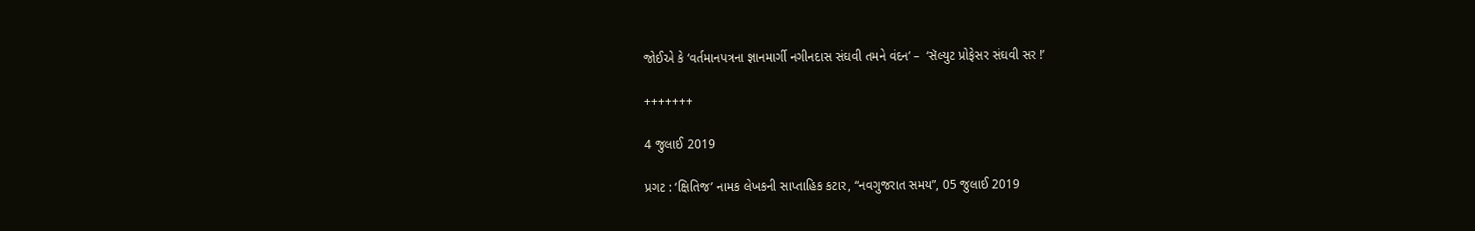જોઈએ કે ‘વર્તમાનપત્રના જ્ઞાનમાર્ગી નગીનદાસ સંઘવી તમને વંદન’ –  ‘સૅલ્યુટ પ્રોફેસર સંઘવી સર !’

+++++++

4 જુલાઈ 2019

પ્રગટ : ‘ક્ષિતિજ’ નામક લેખકની સાપ્તાહિક કટાર, “નવગુજરાત સમય”, 05 જુલાઈ 2019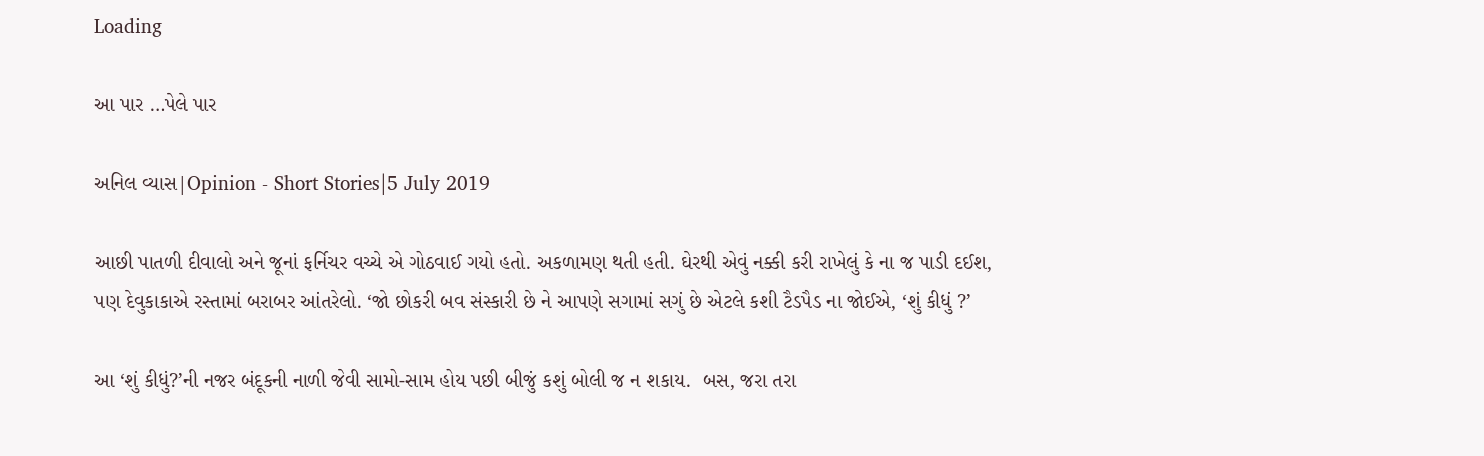Loading

આ પાર …પેલે પાર

અનિલ વ્યાસ|Opinion - Short Stories|5 July 2019

આછી પાતળી દીવાલો અને જૂનાં ફર્નિચર વચ્ચે એ ગોઠવાઈ ગયો હતો. અકળામણ થતી હતી. ઘેરથી એવું નક્કી કરી રાખેલું કે ના જ પાડી દઈશ, પણ દેવુકાકાએ રસ્તામાં બરાબર આંતરેલો. ‘જો છોકરી બવ સંસ્કારી છે ને આપણે સગામાં સગું છે એટલે કશી ટૈડપૈડ ના જોઈએ, ‘શું કીધું ?’

આ ‘શું કીધું?’ની નજર બંદૂકની નાળી જેવી સામો-સામ હોય પછી બીજું કશું બોલી જ ન શકાય.  બસ, જરા તરા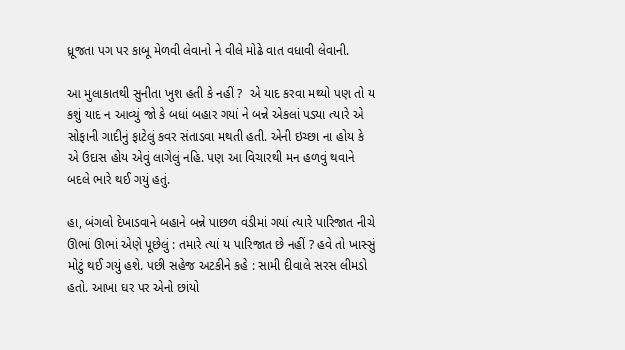ધ્રૂજતા પગ પર કાબૂ મેળવી લેવાનો ને વીલે મોઢે વાત વધાવી લેવાની.

આ મુલાકાતથી સુનીતા ખુશ હતી કે નહીં ?  એ યાદ કરવા મથ્યો પણ તો ય કશું યાદ ન આવ્યું જો કે બધાં બહાર ગયાં ને બન્ને એકલાં પડ્યા ત્યારે એ સોફાની ગાદીનું ફાટેલું કવર સંતાડવા મથતી હતી. એની ઇચ્છા ના હોય કે એ ઉદાસ હોય એવું લાગેલું નહિ. પણ આ વિચારથી મન હળવું થવાને બદલે ભારે થઈ ગયું હતું.

હા, બંગલો દેખાડવાને બહાને બન્ને પાછળ વંડીમાં ગયાં ત્યારે પારિજાત નીચે ઊભાં ઊભાં એણે પૂછેલું : તમારે ત્યાં ય પારિજાત છે નહીં ? હવે તો ખાસ્સું મોટું થઈ ગયું હશે. પછી સહેજ અટકીને કહે : સામી દીવાલે સરસ લીમડો હતો. આખા ઘર પર એનો છાંયો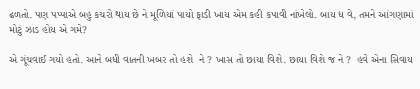ઢળતો. પણ પપ્પાએ બહુ કચરો થાય છે ને મૂળિયાં પાયો ફાડી ખાય એમ કહી કપાવી નાંખેલો. બાય ધ વે, તમને આંગણામાં મોટું ઝાડ હોય એ ગમે?

એ ગૂંચવાઈ ગયો હતો. આને બધી વાતની ખબર તો હશે  ને ? ખાસ તો છાયા વિશે. છાયા વિશે જ ને ?  હવે એના સિવાય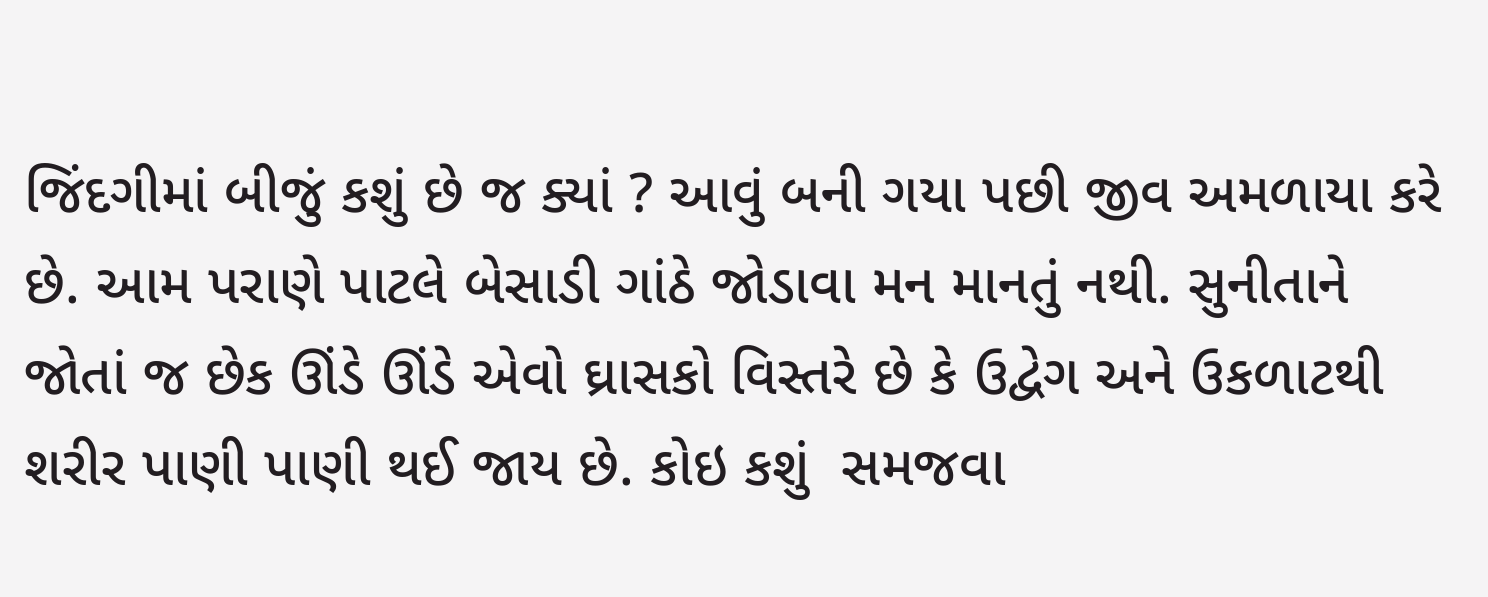જિંદગીમાં બીજું કશું છે જ ક્યાં ? આવું બની ગયા પછી જીવ અમળાયા કરે છે. આમ પરાણે પાટલે બેસાડી ગાંઠે જોડાવા મન માનતું નથી. સુનીતાને જોતાં જ છેક ઊંડે ઊંડે એવો ઘ્રાસકો વિસ્તરે છે કે ઉદ્વેગ અને ઉકળાટથી શરીર પાણી પાણી થઈ જાય છે. કોઇ કશું  સમજવા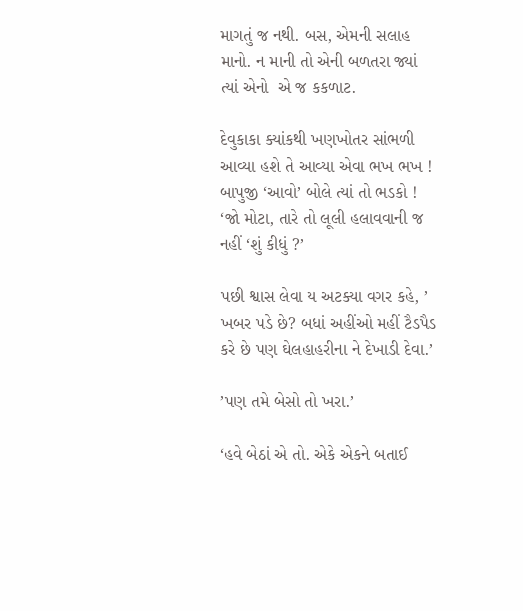માગતું જ નથી. બસ, એમની સલાહ માનો. ન માની તો એની બળતરા જ્યાં ત્યાં એનો  એ જ કકળાટ.

દેવુકાકા ક્યાંકથી ખણખોતર સાંભળી આવ્યા હશે તે આવ્યા એવા ભખ ભખ ! બાપુજી ‘આવો’ બોલે ત્યાં તો ભડકો ! ‘જો મોટા, તારે તો લૂલી હલાવવાની જ નહીં ‘શું કીધું ?’

પછી શ્વાસ લેવા ય અટક્યા વગર કહે, ’ ખબર પડે છે? બધાં અહીંઓ મહીં ટૈડપૈડ કરે છે પણ ઘેલહાહરીના ને દેખાડી દેવા.’

’પણ તમે બેસો તો ખરા.’

‘હવે બેઠાં એ તો. એકે એકને બતાઈ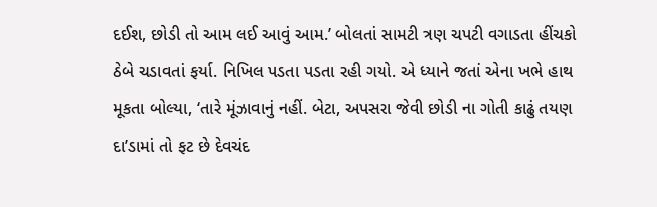દઈશ, છોડી તો આમ લઈ આવું આમ.’ બોલતાં સામટી ત્રણ ચપટી વગાડતા હીંચકો ઠેબે ચડાવતાં ફર્યા. નિખિલ પડતા પડતા રહી ગયો. એ ધ્યાને જતાં એના ખભે હાથ મૂકતા બોલ્યા, ‘તારે મૂંઝાવાનું નહીં. બેટા, અપસરા જેવી છોડી ના ગોતી કાઢું તયણ દા’ડામાં તો ફટ છે દેવચંદ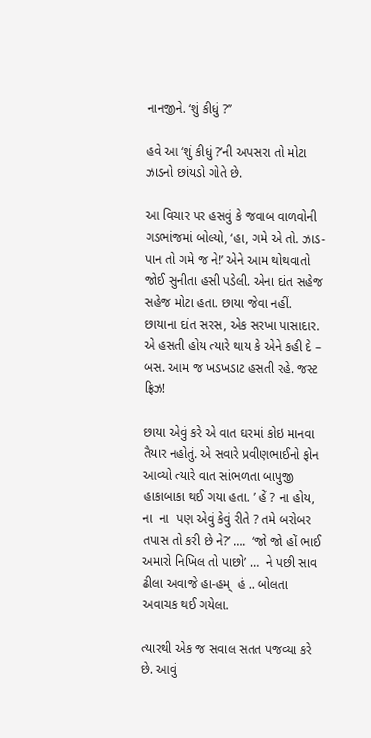નાનજીને. ‘શું કીધું ?’’

હવે આ ‘શું કીધું ?’ની અપસરા તો મોટા ઝાડનો છાંયડો ગોતે છે.

આ વિચાર પર હસવું કે જવાબ વાળવોની ગડભાંજમાં બોલ્યો, ‘હા, ગમે એ તો. ઝાડ-પાન તો ગમે જ ને!’ એને આમ થોથવાતો જોઈ સુનીતા હસી પડેલી. એના દાંત સહેજ સહેજ મોટા હતા. છાયા જેવા નહીં. છાયાના દાંત સરસ, એક સરખા પાસાદાર. એ હસતી હોય ત્યારે થાય કે એને કહી દે – બસ. આમ જ ખડખડાટ હસતી રહે. જસ્ટ ફ્રિઝ!

છાયા એવું કરે એ વાત ઘરમાં કોઇ માનવા તૈયાર નહોતું. એ સવારે પ્રવીણભાઈનો ફોન આવ્યો ત્યારે વાત સાંભળતા બાપુજી હાકાબાકા થઈ ગયા હતા. ’ હેં ? ના હોય, ના  ના  પણ એવું કેવું રીતે ? તમે બરોબર તપાસ તો કરી છે ને?’ ….  ‘જો જો હોં ભાઈ અમારો નિખિલ તો પાછો’ …  ને પછી સાવ ઢીલા અવાજે હા-હમ્‌  હં .. બોલતા અવાચક થઈ ગયેલા.

ત્યારથી એક જ સવાલ સતત પજવ્યા કરે છે. આવું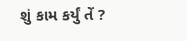શું કામ કર્યું તેં ?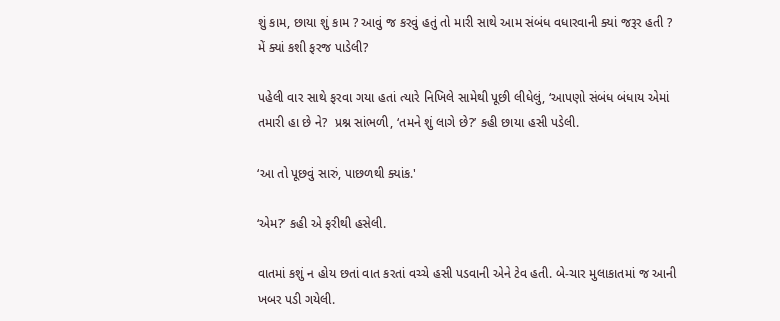શું કામ, છાયા શું કામ ? આવું જ કરવું હતું તો મારી સાથે આમ સંબંધ વધારવાની ક્યાં જરૂર હતી ? મેં ક્યાં કશી ફરજ પાડેલી?

પહેલી વાર સાથે ફરવા ગયા હતાં ત્યારે નિખિલે સામેથી પૂછી લીધેલું, ‘આપણો સંબંધ બંધાય એમાં તમારી હા છે ને?  પ્રશ્ન સાંભળી, ‘તમને શું લાગે છે?’ કહી છાયા હસી પડેલી.

‘આ તો પૂછવું સારું, પાછળથી ક્યાંક.'

‘એમ?’ કહી એ ફરીથી હસેલી.

વાતમાં કશું ન હોય છતાં વાત કરતાં વચ્ચે હસી પડવાની એને ટેવ હતી. બે-ચાર મુલાકાતમાં જ આની ખબર પડી ગયેલી.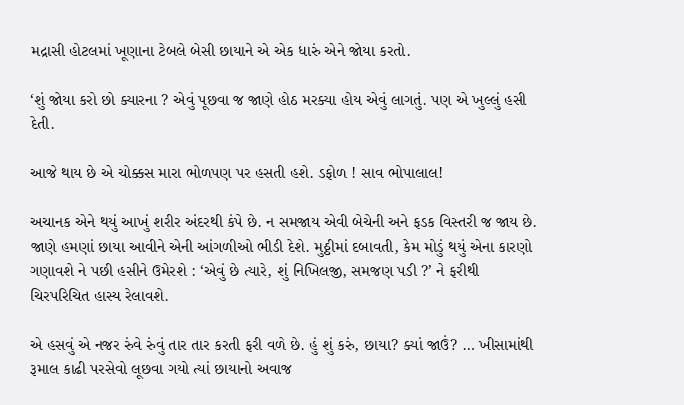મદ્રાસી હોટલમાં ખૂણાના ટેબલે બેસી છાયાને એ એક ધારું એને જોયા કરતો.

‘શું જોયા કરો છો ક્યારના ? એવું પૂછવા જ જાણે હોઠ મરક્યા હોય એવું લાગતું. પણ એ ખુલ્લું હસી દેતી.

આજે થાય છે એ ચોક્કસ મારા ભોળપણ પર હસતી હશે. ડફોળ ! સાવ ભોપાલાલ!

અચાનક એને થયું આખું શરીર અંદરથી કંપે છે. ન સમજાય એવી બેચેની અને ફડક વિસ્તરી જ જાય છે. જાણે હમણાં છાયા આવીને એની આંગળીઓ ભીડી દેશે. મુઠ્ઠીમાં દબાવતી, કેમ મોડું થયું એના કારણો ગણાવશે ને પછી હસીને ઉમેરશે : ‘એવું છે ત્યારે, શું નિખિલજી, સમજણ પડી ?’ ને ફરીથી ચિરપરિચિત હાસ્ય રેલાવશે.

એ હસવું એ નજર રુંવે રુંવું તાર તાર કરતી ફરી વળે છે. હું શું કરું, છાયા? ક્યાં જાઉં? … ખીસામાંથી  રૂમાલ કાઢી પરસેવો લૂછવા ગયો ત્યાં છાયાનો અવાજ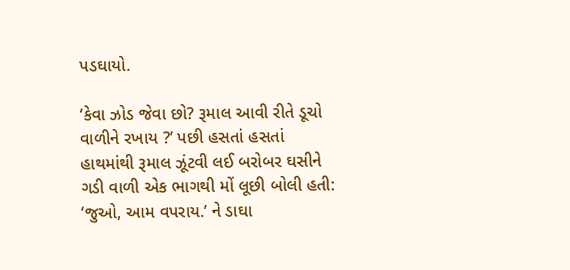પડઘાયો.

‘કેવા ઝોડ જેવા છો? રૂમાલ આવી રીતે ડૂચો વાળીને રખાય ?’ પછી હસતાં હસતાં હાથમાંથી રૂમાલ ઝૂંટવી લઈ બરોબર ઘસીને ગડી વાળી એક ભાગથી મોં લૂછી બોલી હતી: ‘જુઓ, આમ વપરાય.’ ને ડાઘા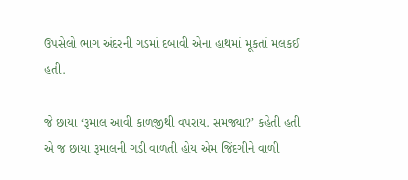ઉપસેલો ભાગ અંદરની ગડમાં દબાવી એના હાથમાં મૂકતાં મલકઈ હતી.

જે છાયા ‘રૂમાલ આવી કાળજીથી વપરાય. સમજ્યા?’ કહેતી હતી એ જ છાયા રૂમાલની ગડી વાળતી હોય એમ જિંદગીને વાળી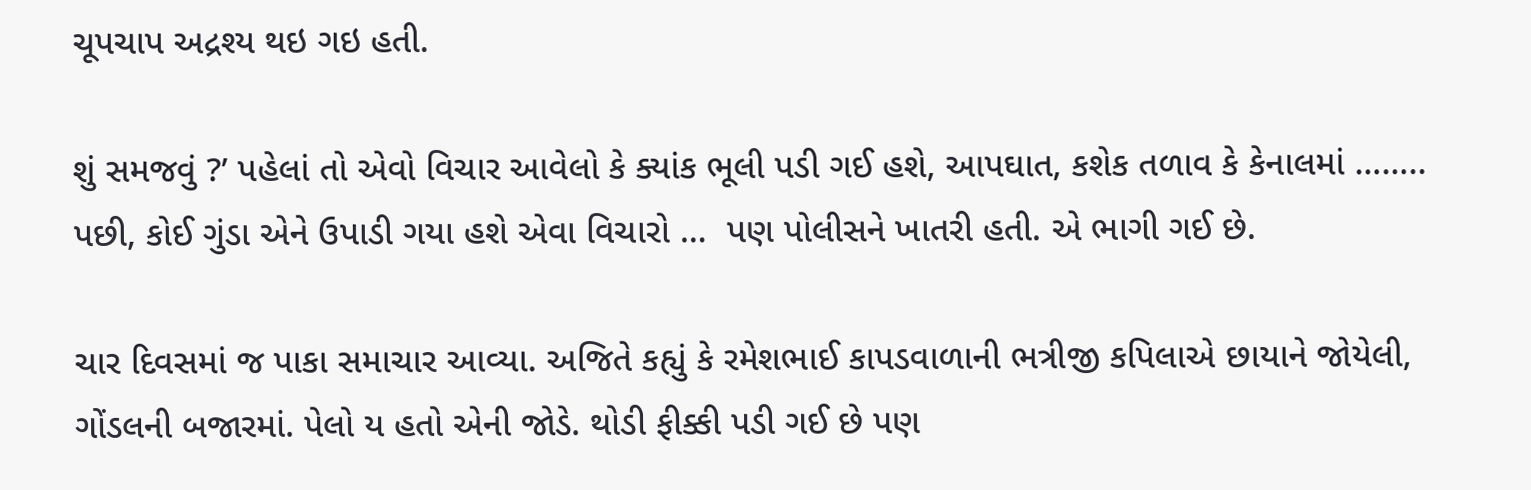ચૂપચાપ અદ્રશ્ય થઇ ગઇ હતી.

શું સમજવું ?’ પહેલાં તો એવો વિચાર આવેલો કે ક્યાંક ભૂલી પડી ગઈ હશે, આપઘાત, કશેક તળાવ કે કેનાલમાં …….. પછી, કોઈ ગુંડા એને ઉપાડી ગયા હશે એવા વિચારો …  પણ પોલીસને ખાતરી હતી. એ ભાગી ગઈ છે.

ચાર દિવસમાં જ પાકા સમાચાર આવ્યા. અજિતે કહ્યું કે રમેશભાઈ કાપડવાળાની ભત્રીજી કપિલાએ છાયાને જોયેલી, ગોંડલની બજારમાં. પેલો ય હતો એની જોડે. થોડી ફીક્કી પડી ગઈ છે પણ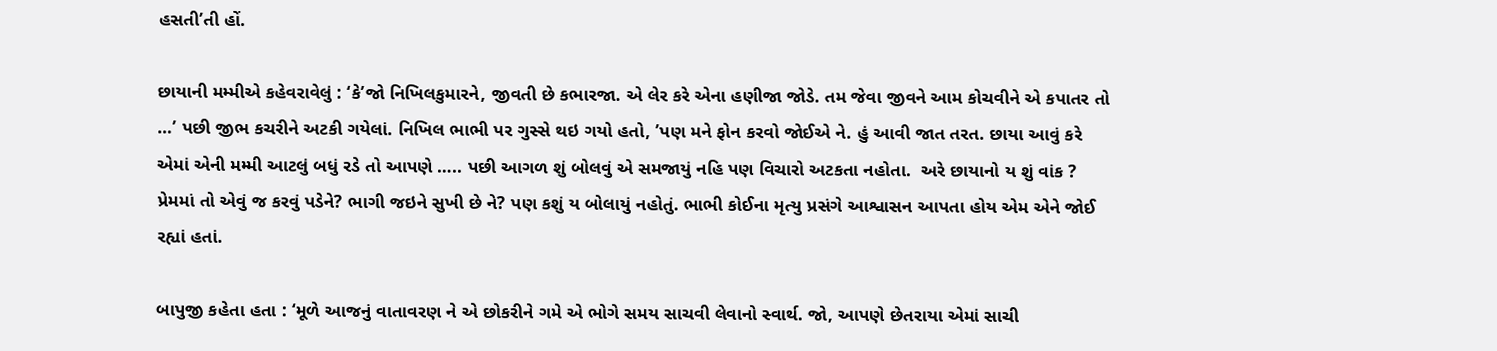હસતી’તી હોં.

છાયાની મમ્મીએ કહેવરાવેલું : ‘કે’જો નિખિલકુમારને, જીવતી છે કભારજા. એ લેર કરે એના હણીજા જોડે. તમ જેવા જીવને આમ કોચવીને એ કપાતર તો …’ પછી જીભ કચરીને અટકી ગયેલાં. નિખિલ ભાભી પર ગુસ્સે થઇ ગયો હતો, ’પણ મને ફોન કરવો જોઈએ ને. હું આવી જાત તરત. છાયા આવું કરે એમાં એની મમ્મી આટલું બધું રડે તો આપણે ….. પછી આગળ શું બોલવું એ સમજાયું નહિ પણ વિચારો અટકતા નહોતા.  અરે છાયાનો ય શું વાંક ? પ્રેમમાં તો એવું જ કરવું પડેને? ભાગી જઇને સુખી છે ને? પણ કશું ય બોલાયું નહોતું. ભાભી કોઈના મૃત્યુ પ્રસંગે આશ્વાસન આપતા હોય એમ એને જોઈ રહ્યાં હતાં.

બાપુજી કહેતા હતા : ‘મૂળે આજનું વાતાવરણ ને એ છોકરીને ગમે એ ભોગે સમય સાચવી લેવાનો સ્વાર્થ. જો, આપણે છેતરાયા એમાં સાચી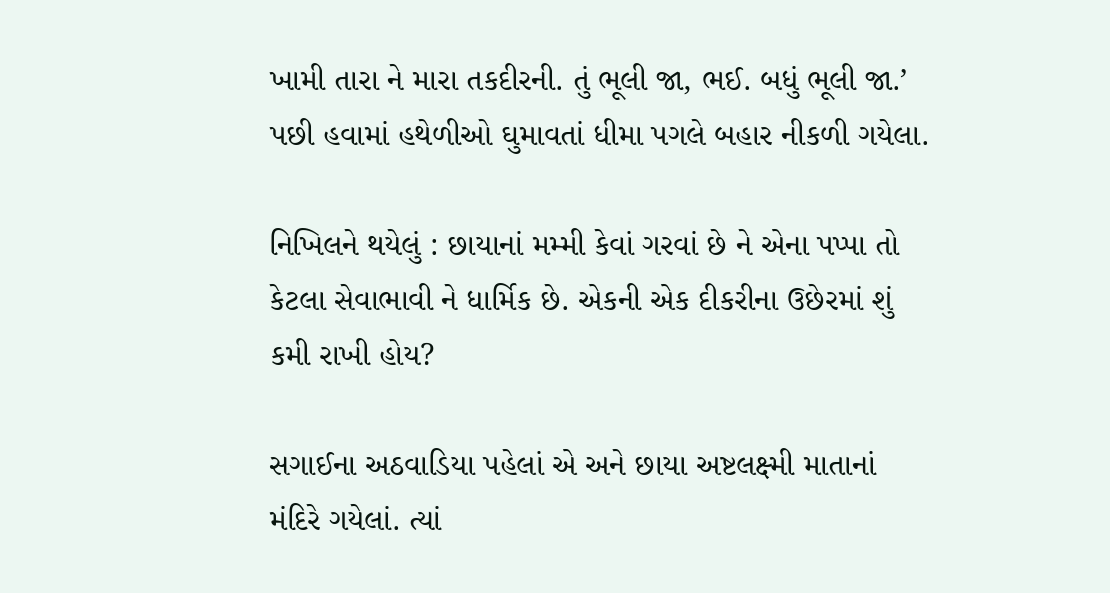ખામી તારા ને મારા તકદીરની. તું ભૂલી જા, ભઈ. બધું ભૂલી જા.’ પછી હવામાં હથેળીઓ ઘુમાવતાં ધીમા પગલે બહાર નીકળી ગયેલા.

નિખિલને થયેલું : છાયાનાં મમ્મી કેવાં ગરવાં છે ને એના પપ્પા તો કેટલા સેવાભાવી ને ધાર્મિક છે. એકની એક દીકરીના ઉછેરમાં શું કમી રાખી હોય?

સગાઈના અઠવાડિયા પહેલાં એ અને છાયા અષ્ટલક્ષ્મી માતાનાં મંદિરે ગયેલાં. ત્યાં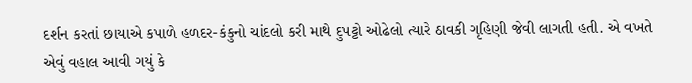દર્શન કરતાં છાયાએ કપાળે હળદર-કંકુનો ચાંદલો કરી માથે દુપટ્ટો ઓઢેલો ત્યારે ઠાવકી ગૃહિણી જેવી લાગતી હતી. એ વખતે એવું વહાલ આવી ગયું કે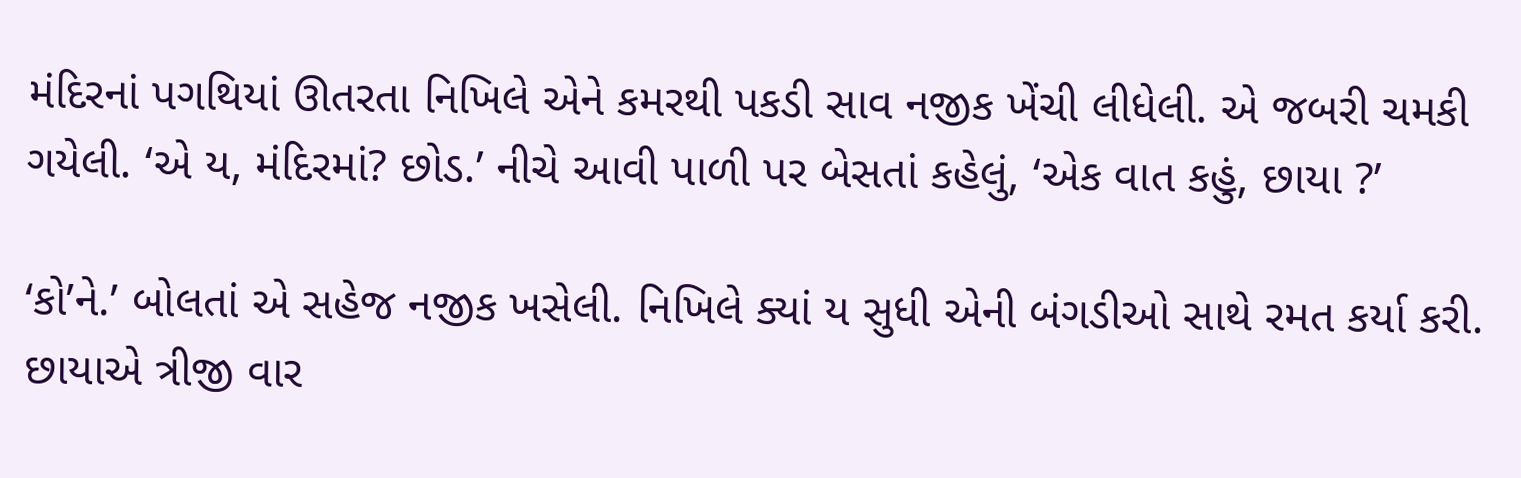મંદિરનાં પગથિયાં ઊતરતા નિખિલે એને કમરથી પકડી સાવ નજીક ખેંચી લીધેલી. એ જબરી ચમકી ગયેલી. ‘એ ય, મંદિરમાં? છોડ.’ નીચે આવી પાળી પર બેસતાં કહેલું, ‘એક વાત કહું, છાયા ?’

‘કો’ને.’ બોલતાં એ સહેજ નજીક ખસેલી. નિખિલે ક્યાં ય સુધી એની બંગડીઓ સાથે રમત કર્યા કરી. છાયાએ ત્રીજી વાર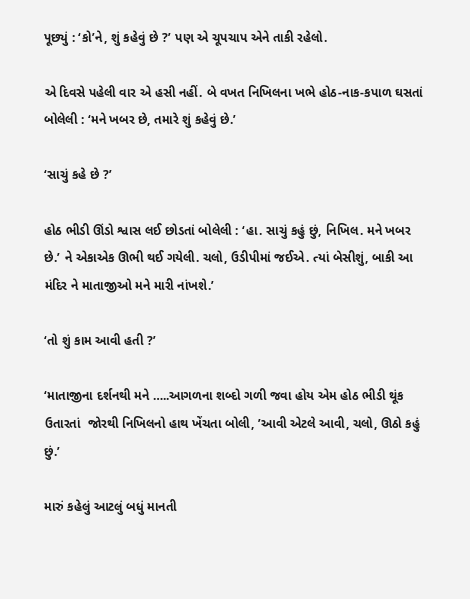પૂછ્યું : ‘કો’ને, શું કહેવું છે ?’ પણ એ ચૂપચાપ એને તાકી રહેલો.

એ દિવસે પહેલી વાર એ હસી નહીં. બે વખત નિખિલના ખભે હોઠ-નાક-કપાળ ઘસતાં બોલેલી : ‘મને ખબર છે, તમારે શું કહેવું છે.’

‘સાચું કહે છે ?’

હોઠ ભીડી ઊંડો શ્વાસ લઈ છોડતાં બોલેલી : ‘હા. સાચું કહું છું, નિખિલ. મને ખબર છે.’ ને એકાએક ઊભી થઈ ગયેલી. ચલો, ઉડીપીમાં જઈએ. ત્યાં બેસીશું, બાકી આ મંદિર ને માતાજીઓ મને મારી નાંખશે.’

‘તો શું કામ આવી હતી ?’

‘માતાજીના દર્શનથી મને …..આગળના શબ્દો ગળી જવા હોય એમ હોઠ ભીડી થૂંક ઉતારતાં  જોરથી નિખિલનો હાથ ખેંચતા બોલી, ’આવી એટલે આવી, ચલો, ઊઠો કહું છું.’

મારું કહેલું આટલું બધું માનતી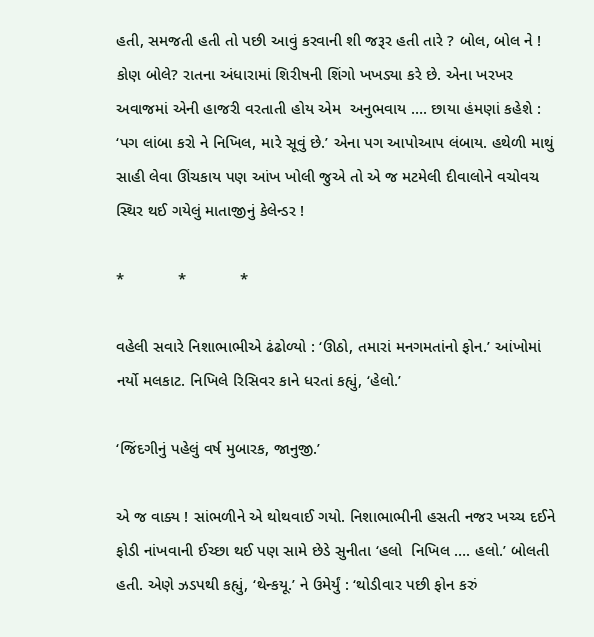હતી, સમજતી હતી તો પછી આવું કરવાની શી જરૂર હતી તારે ? બોલ, બોલ ને ! કોણ બોલે? રાતના અંધારામાં શિરીષની શિંગો ખખડ્યા કરે છે. એના ખરખર અવાજમાં એની હાજરી વરતાતી હોય એમ  અનુભવાય …. છાયા હંમણાં કહેશે : ‘પગ લાંબા કરો ને નિખિલ, મારે સૂવું છે.’ એના પગ આપોઆપ લંબાય. હથેળી માથું સાહી લેવા ઊંચકાય પણ આંખ ખોલી જુએ તો એ જ મટમેલી દીવાલોને વચોવચ સ્થિર થઈ ગયેલું માતાજીનું કેલેન્ડર !

*            *            *

વહેલી સવારે નિશાભાભીએ ઢંઢોળ્યો : ‘ઊઠો, તમારાં મનગમતાંનો ફોન.’ આંખોમાં નર્યો મલકાટ. નિખિલે રિસિવર કાને ધરતાં કહ્યું, ‘હેલો.’

‘જિંદગીનું પહેલું વર્ષ મુબારક, જાનુજી.’

એ જ વાક્ય ! સાંભળીને એ થોથવાઈ ગયો. નિશાભાભીની હસતી નજર ખચ્ચ દઈને ફોડી નાંખવાની ઈચ્છા થઈ પણ સામે છેડે સુનીતા ‘હલો  નિખિલ …. હલો.’ બોલતી હતી. એણે ઝડપથી કહ્યું, ‘થેન્કયૂ.’ ને ઉમેર્યું : ‘થોડીવાર પછી ફોન કરું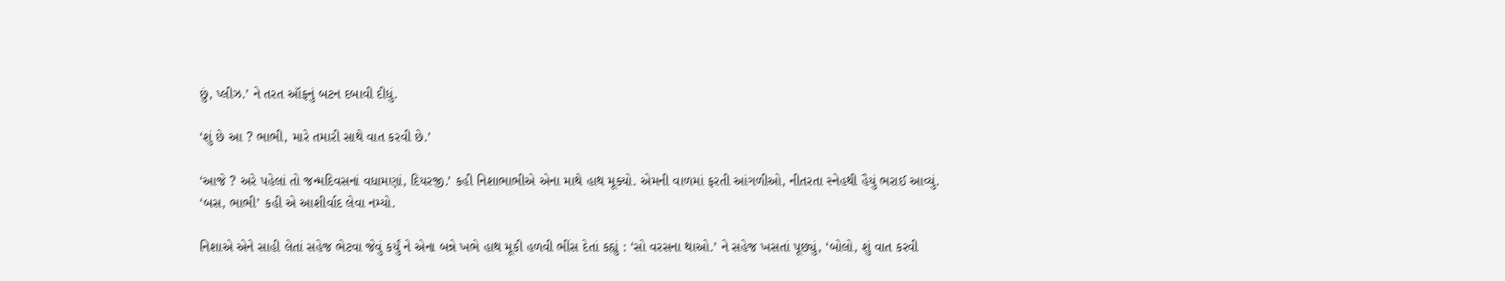છું, પ્લીઝ.’ ને તરત ઑફનું બટન દબાવી દીધું.

‘શું છે આ ? ભાભી, મારે તમારી સાથે વાત કરવી છે.’

‘આજે ? અરે પહેલાં તો જન્મદિવસનાં વધામણાં, દિયરજી.’ કહી નિશાભાભીએ એના માથે હાથ મૂક્યો. એમની વાળમાં ફરતી આંગળીઓ, નીતરતા સ્નેહથી હૈયું ભરાઈ આવ્યું. ‘બસ, ભાભી’ કહી એ આશીર્વાદ લેવા નમ્યો.

નિશાએ એને સાહી લેતાં સહેજ ભેટવા જેવું કર્યું ને એના બન્ને ખભે હાથ મૂકી હળવી ભીંસ દેતાં કહ્યું : ‘સો વરસના થાઓ.’ ને સહેજ ખસતાં પૂછ્યું, ‘બોલો, શું વાત કરવી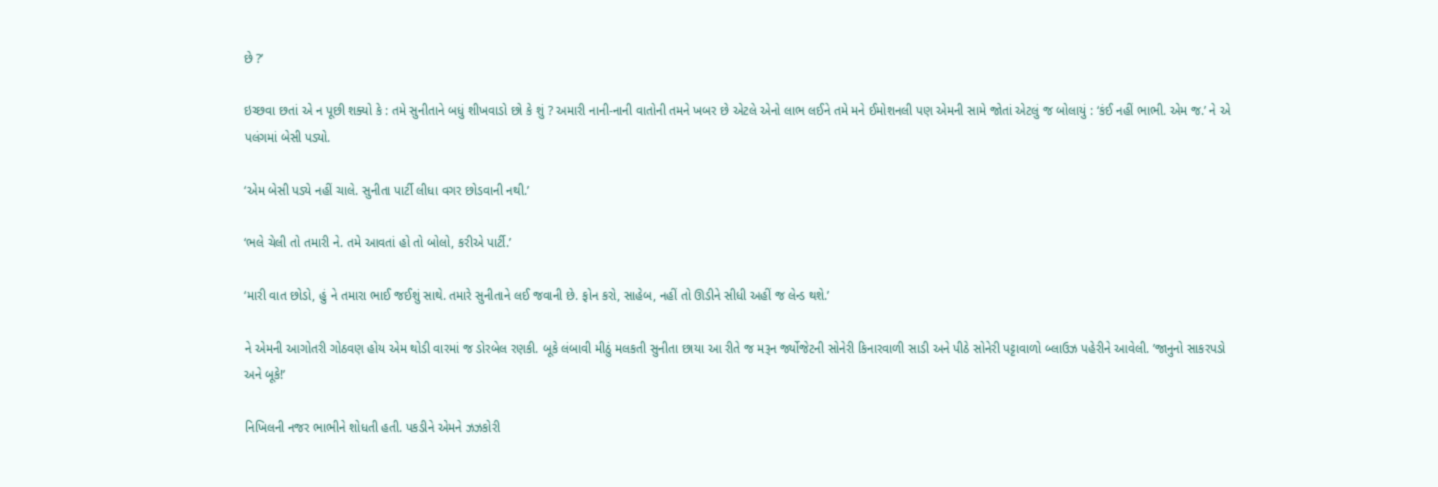છે ?’

ઇચ્છવા છતાં એ ન પૂછી શક્યો કે : તમે સુનીતાને બધું શીખવાડો છો કે શું ? અમારી નાની-નાની વાતોની તમને ખબર છે એટલે એનો લાભ લઈને તમે મને ઈમોશનલી પણ એમની સામે જોતાં એટલું જ બોલાયું : ‘કંઈ નહીં ભાભી. એમ જ.’ ને એ પલંગમાં બેસી પડ્યો.

‘એમ બેસી પડ્યે નહીં ચાલે. સુનીતા પાર્ટી લીધા વગર છોડવાની નથી.’

‘ભલે ચેલી તો તમારી ને. તમે આવતાં હો તો બોલો, કરીએ પાર્ટી.’

‘મારી વાત છોડો, હું ને તમારા ભાઈ જઈશું સાથે. તમારે સુનીતાને લઈ જવાની છે. ફોન કરો, સાહેબ, નહીં તો ઊડીને સીધી અહીં જ લેન્ડ થશે.’

ને એમની આગોતરી ગોઠવણ હોય એમ થોડી વારમાં જ ડોરબેલ રણકી. બૂકે લંબાવી મીઠું મલકતી સુનીતા છાયા આ રીતે જ મરૂન ર્જ્યોજેટની સોનેરી કિનારવાળી સાડી અને પીઠે સોનેરી પટ્ટાવાળો બ્લાઉઝ પહેરીને આવેલી. ’જાનુનો સાકરપડો અને બૂકે!’

નિખિલની નજર ભાભીને શોધતી હતી. પકડીને એમને ઝઝકોરી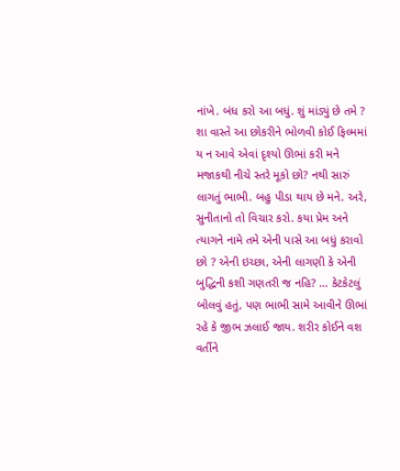નાંખે. બંધ કરો આ બધું. શું માંડ્યું છે તમે ? શા વાસ્તે આ છોકરીને ભોળવી કોઈ ફિલ્મમાં ય ન આવે એવાં દૃશ્યો ઊભાં કરી મને મજાકથી નીચે સ્તરે મૂકો છો? નથી સારું લાગતું ભાભી. બહુ પીડા થાય છે મને. અરે, સુનીતાનો તો વિચાર કરો. કયા પ્રેમ અને ત્યાગને નામે તમે એની પાસે આ બધું કરાવો છો ? એની ઇચ્છા, એની લાગણી કે એની બુદ્ધિની કશી ગણતરી જ નહિ? … કેટકેટલું બોલવું હતું, પણ ભાભી સામે આવીને ઊભાં રહે કે જીભ ઝલાઈ જાય. શરીર કોઈને વશ વર્તીને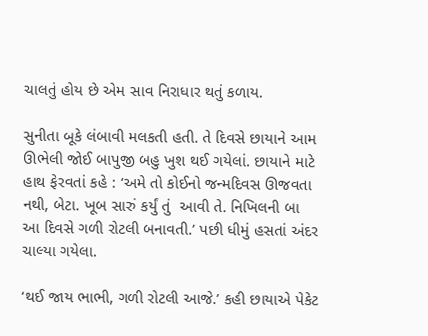ચાલતું હોય છે એમ સાવ નિરાધાર થતું કળાય.

સુનીતા બૂકે લંબાવી મલકતી હતી. તે દિવસે છાયાને આમ ઊભેલી જોઈ બાપુજી બહુ ખુશ થઈ ગયેલાં. છાયાને માટે હાથ ફેરવતાં કહે : ‘અમે તો કોઈનો જન્મદિવસ ઊજવતા નથી, બેટા. ખૂબ સારું કર્યું તું  આવી તે. નિખિલની બા આ દિવસે ગળી રોટલી બનાવતી.’ પછી ધીમું હસતાં અંદર ચાલ્યા ગયેલા.

‘થઈ જાય ભાભી, ગળી રોટલી આજે.’ કહી છાયાએ પેકેટ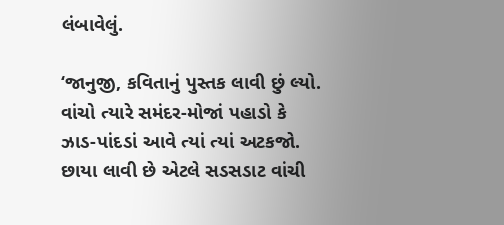લંબાવેલું.

‘જાનુજી, કવિતાનું પુસ્તક લાવી છું લ્યો. વાંચો ત્યારે સમંદર-મોજાં પહાડો કે ઝાડ-પાંદડાં આવે ત્યાં ત્યાં અટકજો. છાયા લાવી છે એટલે સડસડાટ વાંચી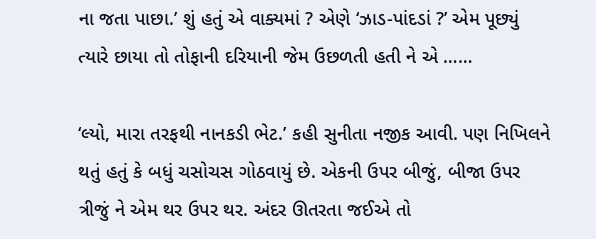ના જતા પાછા.’ શું હતું એ વાક્યમાં ? એણે ‘ઝાડ-પાંદડાં ?’ એમ પૂછ્યું ત્યારે છાયા તો તોફાની દરિયાની જેમ ઉછળતી હતી ને એ ……

‘લ્યો, મારા તરફથી નાનકડી ભેટ.’ કહી સુનીતા નજીક આવી. પણ નિખિલને થતું હતું કે બધું ચસોચસ ગોઠવાયું છે. એકની ઉપર બીજું, બીજા ઉપર ત્રીજું ને એમ થર ઉપર થર. અંદર ઊતરતા જઈએ તો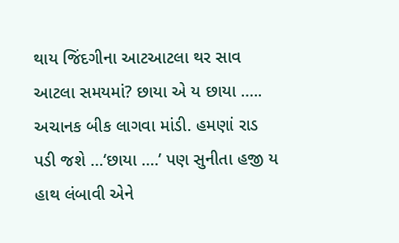થાય જિંદગીના આટઆટલા થર સાવ આટલા સમયમાં? છાયા એ ય છાયા …..  અચાનક બીક લાગવા માંડી. હમણાં રાડ પડી જશે …‘છાયા ….’ પણ સુનીતા હજી ય હાથ લંબાવી એને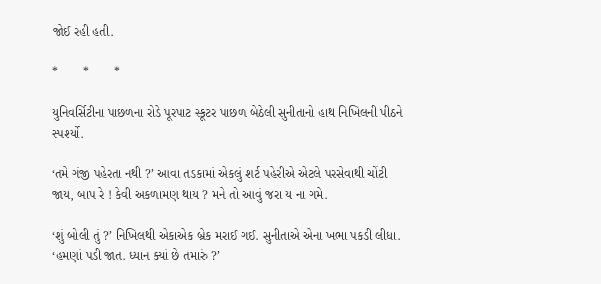જોઈ રહી હતી.

*       *       *

યુનિવર્સિટીના પાછળના રોડે પૂરપાટ સ્કૂટર પાછળ બેઠેલી સુનીતાનો હાથ નિખિલની પીઠને સ્પર્શ્યો.

‘તમે ગંજી પહેરતા નથી ?’ આવા તડકામાં એકલું શર્ટ પહેરીએ એટલે પરસેવાથી ચોંટી જાય, બાપ રે ! કેવી અકળામણ થાય ? મને તો આવું જરા ય ના ગમે.

‘શું બોલી તું ?’ નિખિલથી એકાએક બ્રેક મરાઈ ગઈ. સુનીતાએ એના ખભા પકડી લીધા. ‘હમણાં પડી જાત. ધ્યાન ક્યાં છે તમારું ?’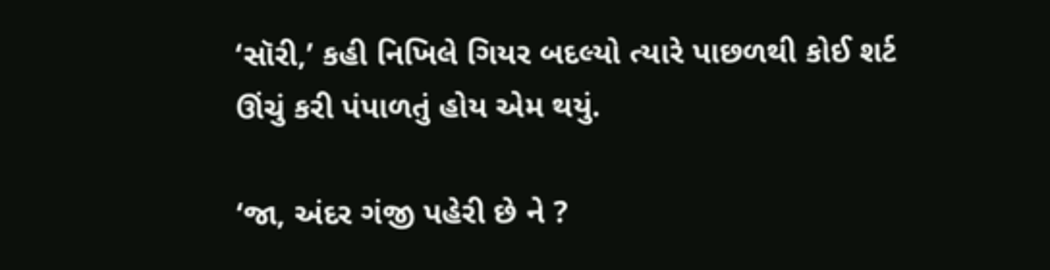‘સૉરી,’ કહી નિખિલે ગિયર બદલ્યો ત્યારે પાછળથી કોઈ શર્ટ ઊંચું કરી પંપાળતું હોય એમ થયું.

‘જા, અંદર ગંજી પહેરી છે ને ?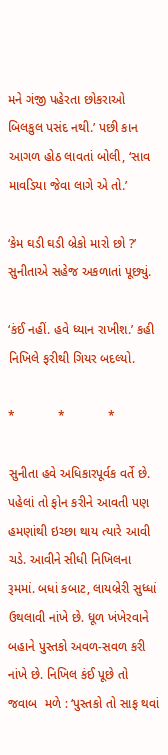મને ગંજી પહેરતા છોકરાઓ બિલકુલ પસંદ નથી.’ પછી કાન આગળ હોઠ લાવતાં બોલી, ‘સાવ માવડિયા જેવા લાગે એ તો.’

‘કેમ ઘડી ઘડી બ્રેકો મારો છો ?’ સુનીતાએ સહેજ અકળાતાં પૂછ્યું.

‘કંઈ નહીં. હવે ધ્યાન રાખીશ.’ કહી નિખિલે ફરીથી ગિયર બદલ્યો.

*            *            *

સુનીતા હવે અધિકારપૂર્વક વર્તે છે. પહેલાં તો ફોન કરીને આવતી પણ હમણાંથી ઇચ્છા થાય ત્યારે આવી ચડે. આવીને સીધી નિખિલના રૂમમાં. બધાં કબાટ, લાયબ્રેરી સુધ્ધાં ઉથલાવી નાંખે છે. ધૂળ ખંખેરવાને બહાને પુસ્તકો અવળ-સવળ કરી નાંખે છે. નિખિલ કંઈ પૂછે તો જવાબ  મળે : ‘પુસ્તકો તો સાફ થવાં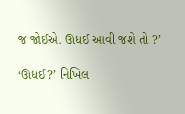જ જોઈએ. ઊધઈ આવી જશે તો ?’

‘ઊધઈ?’ નિખિલ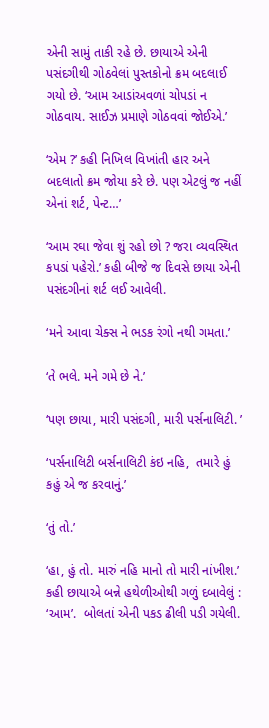એની સામું તાકી રહે છે. છાયાએ એની પસંદગીથી ગોઠવેલાં પુસ્તકોનો ક્રમ બદલાઈ ગયો છે. ‘આમ આડાંઅવળાં ચોપડાં ન ગોઠવાય. સાઈઝ પ્રમાણે ગોઠવવાં જોઈએ.’

‘એમ ?’ કહી નિખિલ વિખાંતી હાર અને બદલાતો ક્રમ જોયા કરે છે. પણ એટલું જ નહીં એનાં શર્ટ, પેન્ટ…’

‘આમ રઘા જેવા શું રહો છો ? જરા વ્યવસ્થિત કપડાં પહેરો.’ કહી બીજે જ દિવસે છાયા એની પસંદગીનાં શર્ટ લઈ આવેલી.

‘મને આવા ચેક્સ ને ભડક રંગો નથી ગમતા.’

‘તે ભલે. મને ગમે છે ને.’

‘પણ છાયા, મારી પસંદગી, મારી પર્સનાલિટી. ’

‘પર્સનાલિટી બર્સનાલિટી કંઇ નહિ,  તમારે હું કહું એ જ કરવાનું.’

‘તું તો.’

‘હા, હું તો. મારું નહિ માનો તો મારી નાંખીશ.’ કહી છાયાએ બન્ને હથેળીઓથી ગળું દબાવેલું : ‘આમ’.  બોલતાં એની પકડ ઢીલી પડી ગયેલી.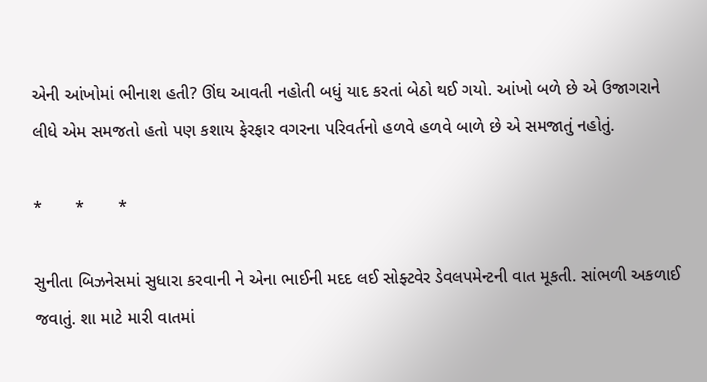એની આંખોમાં ભીનાશ હતી? ઊંઘ આવતી નહોતી બધું યાદ કરતાં બેઠો થઈ ગયો. આંખો બળે છે એ ઉજાગરાને લીધે એમ સમજતો હતો પણ કશાય ફેરફાર વગરના પરિવર્તનો હળવે હળવે બાળે છે એ સમજાતું નહોતું.

*       *       *

સુનીતા બિઝનેસમાં સુધારા કરવાની ને એના ભાઈની મદદ લઈ સોફ્ટવેર ડેવલપમેન્ટની વાત મૂકતી. સાંભળી અકળાઈ જવાતું. શા માટે મારી વાતમાં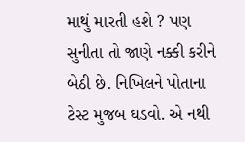માથું મારતી હશે ? પણ સુનીતા તો જાણે નક્કી કરીને બેઠી છે. નિખિલને પોતાના ટેસ્ટ મુજબ ઘડવો. એ નથી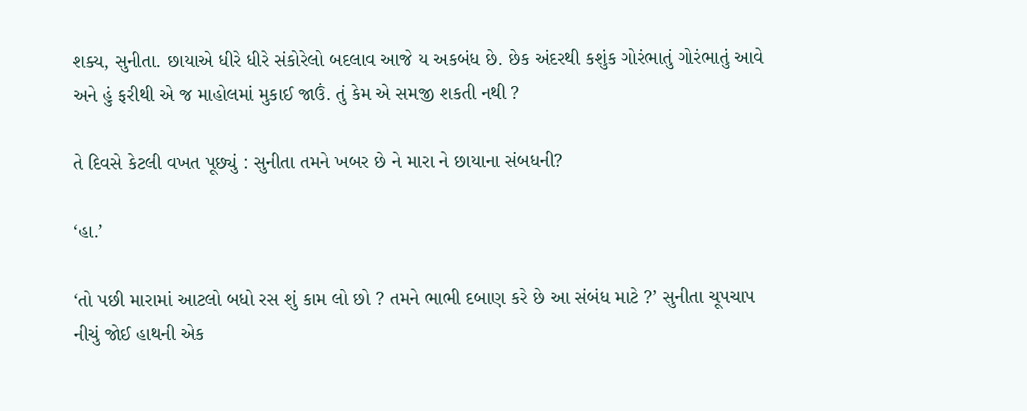શક્ય, સુનીતા. છાયાએ ધીરે ધીરે સંકોરેલો બદલાવ આજે ય અકબંધ છે. છેક અંદરથી કશુંક ગોરંભાતું ગોરંભાતું આવે અને હું ફરીથી એ જ માહોલમાં મુકાઈ જાઉં. તું કેમ એ સમજી શકતી નથી ?

તે દિવસે કેટલી વખત પૂછ્યું : સુનીતા તમને ખબર છે ને મારા ને છાયાના સંબધની?

‘હા.’

‘તો પછી મારામાં આટલો બધો રસ શું કામ લો છો ? તમને ભાભી દબાણ કરે છે આ સંબંધ માટે ?’ સુનીતા ચૂપચાપ નીચું જોઈ હાથની એક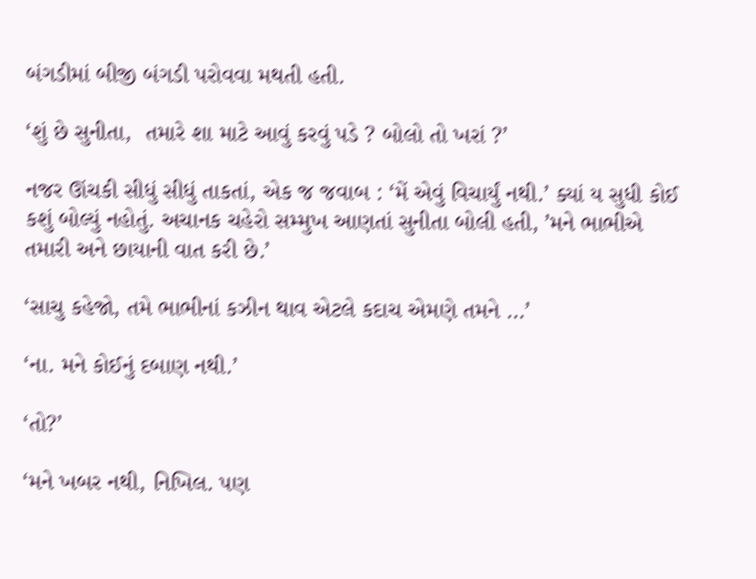બંગડીમાં બીજી બંગડી પરોવવા મથતી હતી.

‘શું છે સુનીતા,  તમારે શા માટે આવું કરવું પડે ? બોલો તો ખરાં ?’

નજર ઊંચકી સીધું સીધું તાકતાં, એક જ જવાબ : ‘મેં એવું વિચાર્યું નથી.’ ક્યાં ય સુધી કોઈ કશું બોલ્યું નહોતું. અચાનક ચહેરો સમ્મુખ આણતાં સુનીતા બોલી હતી, ’મને ભાભીએ તમારી અને છાયાની વાત કરી છે.’

‘સાચુ કહેજો, તમે ભાભીનાં કઝીન થાવ એટલે કદાચ એમણે તમને …’

‘ના. મને કોઈનું દબાણ નથી.’

‘તો?’

‘મને ખબર નથી, નિખિલ. પણ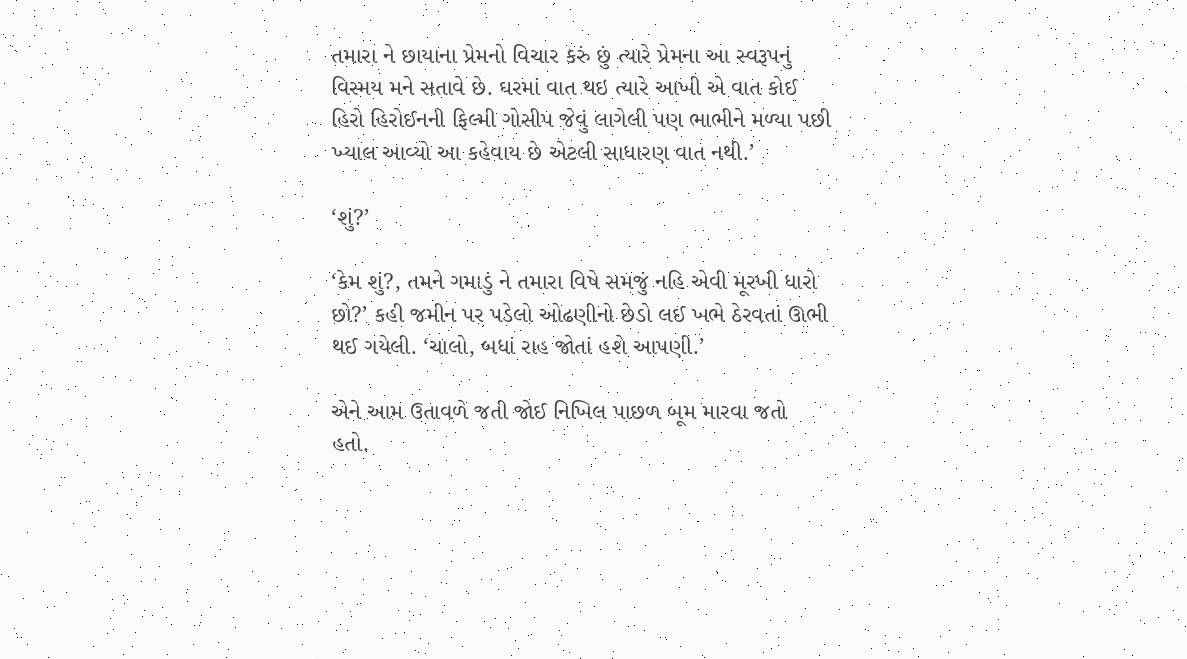તમારા ને છાયાના પ્રેમનો વિચાર કરું છું ત્યારે પ્રેમના આ સ્વરૂપનું  વિસ્મય મને સતાવે છે. ઘરમાં વાત થઇ ત્યારે આખી એ વાત કોઈ હિરો હિરોઈનની ફિલ્મી ગોસીપ જેવું લાગેલી પણ ભાભીને મળ્યા પછી ખ્યાલ આવ્યો આ કહેવાય છે એટલી સાધારણ વાત નથી.’

‘શું?’

‘કેમ શું?, તમને ગમાડું ને તમારા વિષે સમજું નહિ એવી મૂરખી ધારો છો?’ કહી જમીન પર પડેલો ઓઢણીનો છેડો લઈ ખભે ઠેરવતાં ઊભી થઈ ગયેલી. ‘ચાલો, બધાં રાહ જોતાં હશે આપણી.’

એને આમ ઉતાવળે જતી જોઈ નિખિલ પાછળ બૂમ મારવા જતો હતો.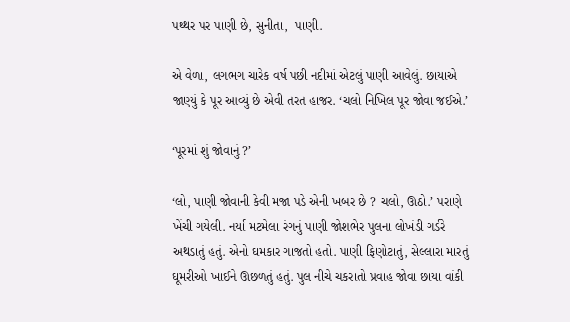પથ્થર પર પાણી છે, સુનીતા,  પાણી.

એ વેળા, લગભગ ચારેક વર્ષ પછી નદીમાં એટલું પાણી આવેલું. છાયાએ જાણ્યું કે પૂર આવ્યું છે એવી તરત હાજર. ‘ચલો નિખિલ પૂર જોવા જઈએ.’

‘પૂરમાં શું જોવાનું ?’

‘લો, પાણી જોવાની કેવી મજા પડે એની ખબર છે ? ચલો, ઊઠો.’ પરાણે ખેંચી ગયેલી. નર્યા મટમેલા રંગનું પાણી જોશભેર પુલના લોખંડી ગર્ડરે અથડાતું હતું. એનો ઘમકાર ગાજતો હતો. પાણી ફિણોટાતું, સેલ્લારા મારતું ઘૂમરીઓ ખાઈને ઊછળતું હતું. પુલ નીચે ચકરાતો પ્રવાહ જોવા છાયા વાંકી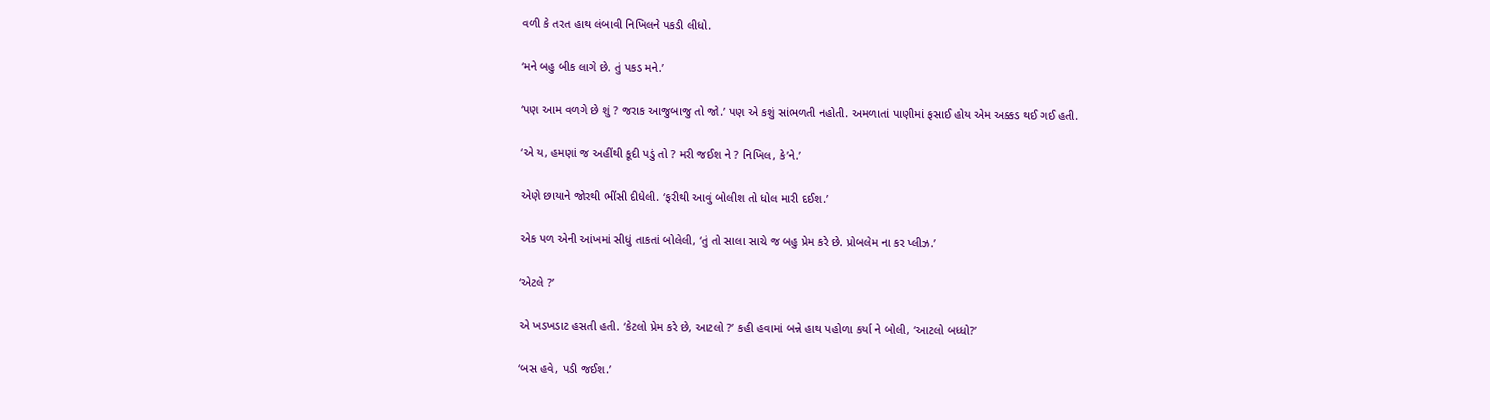વળી કે તરત હાથ લંબાવી નિખિલને પકડી લીધો.

‘મને બહુ બીક લાગે છે. તું પકડ મને.’

‘પણ આમ વળગે છે શું ? જરાક આજુબાજુ તો જો.’ પણ એ કશું સાંભળતી નહોતી. અમળાતાં પાણીમાં ફસાઈ હોય એમ અક્કડ થઈ ગઈ હતી.

‘એ ય, હમણાં જ અહીંથી કૂદી પડું તો ? મરી જઈશ ને ? નિખિલ, કે’ને.’

એણે છાયાને જોરથી ભીંસી દીધેલી. ‘ફરીથી આવું બોલીશ તો ધોલ મારી દઈશ.’

એક પળ એની આંખમાં સીધું તાકતાં બોલેલી, ‘તું તો સાલા સાચે જ બહુ પ્રેમ કરે છે. પ્રોબલેમ ના કર પ્લીઝ.’

‘એટલે ?’

એ ખડખડાટ હસતી હતી. ‘કેટલો પ્રેમ કરે છે, આટલો ?’ કહી હવામાં બન્ને હાથ પહોળા કર્યા ને બોલી, ‘આટલો બધ્ધો?’

‘બસ હવે, પડી જઈશ.’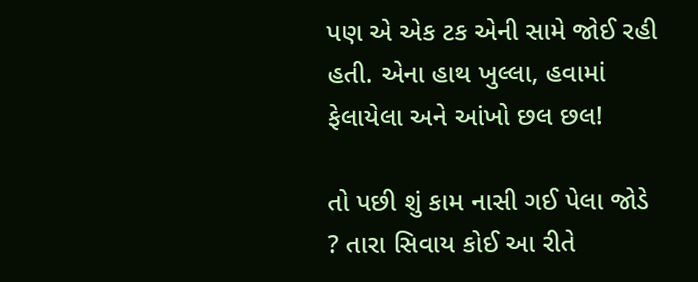પણ એ એક ટક એની સામે જોઈ રહી હતી. એના હાથ ખુલ્લા, હવામાં ફેલાયેલા અને આંખો છલ છલ!

તો પછી શું કામ નાસી ગઈ પેલા જોડે ? તારા સિવાય કોઈ આ રીતે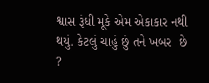શ્વાસ રૂંધી મૂકે એમ એકાકાર નથી થયું. કેટલું ચાહું છું તને ખબર  છે ?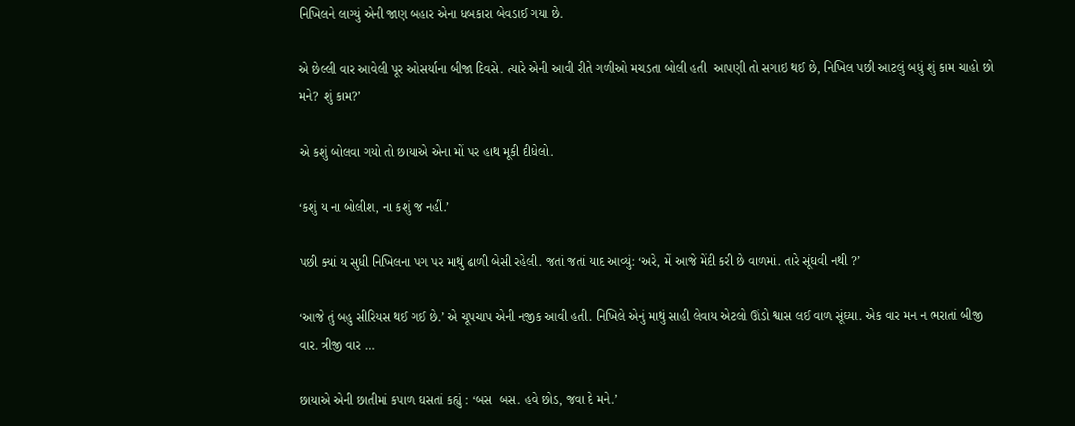નિખિલને લાગ્યું એની જાણ બહાર એના ધબકારા બેવડાઈ ગયા છે.

એ છેલ્લી વાર આવેલી પૂર ઓસર્યાના બીજા દિવસે. ત્યારે એની આવી રીતે ગળીઓ મચડતા બોલી હતી  આપણી તો સગાઇ થઈ છે, નિખિલ પછી આટલું બધું શું કામ ચાહો છો મને? શું કામ?’

એ કશું બોલવા ગયો તો છાયાએ એના મોં પર હાથ મૂકી દીધેલો.

‘કશું ય ના બોલીશ, ના કશું જ નહીં.’

પછી ક્યાં ય સુધી નિખિલના પગ પર માથું ઢાળી બેસી રહેલી. જતાં જતાં યાદ આવ્યું: ‘અરે, મેં આજે મેંદી કરી છે વાળમાં. તારે સૂંઘવી નથી ?’

‘આજે તું બહુ સીરિયસ થઈ ગઈ છે.’ એ ચૂપચાપ એની નજીક આવી હતી. નિખિલે એનું માથું સાહી લેવાય એટલો ઊંડો શ્વાસ લઈ વાળ સૂંઘ્યા. એક વાર મન ન ભરાતાં બીજી વાર. ત્રીજી વાર …

છાયાએ એની છાતીમાં કપાળ ઘસતાં કહ્યું : ‘બસ  બસ. હવે છોડ, જવા દે મને.’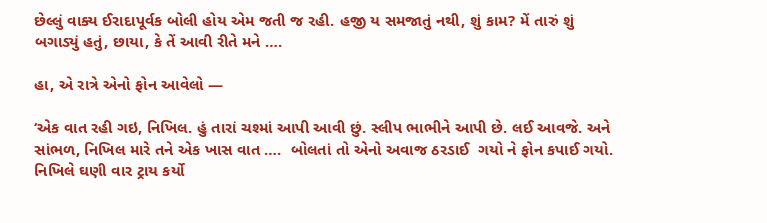છેલ્લું વાક્ય ઈરાદાપૂર્વક બોલી હોય એમ જતી જ રહી. હજી ય સમજાતું નથી, શું કામ? મેં તારું શું બગાડ્યું હતું, છાયા, કે તેં આવી રીતે મને ….

હા, એ રાત્રે એનો ફોન આવેલો —

‘એક વાત રહી ગઇ, નિખિલ. હું તારાં ચશ્માં આપી આવી છું. સ્લીપ ભાભીને આપી છે. લઈ આવજે. અને સાંભળ, નિખિલ મારે તને એક ખાસ વાત ….  બોલતાં તો એનો અવાજ ઠરડાઈ  ગયો ને ફોન કપાઈ ગયો. નિખિલે ઘણી વાર ટ્રાય કર્યો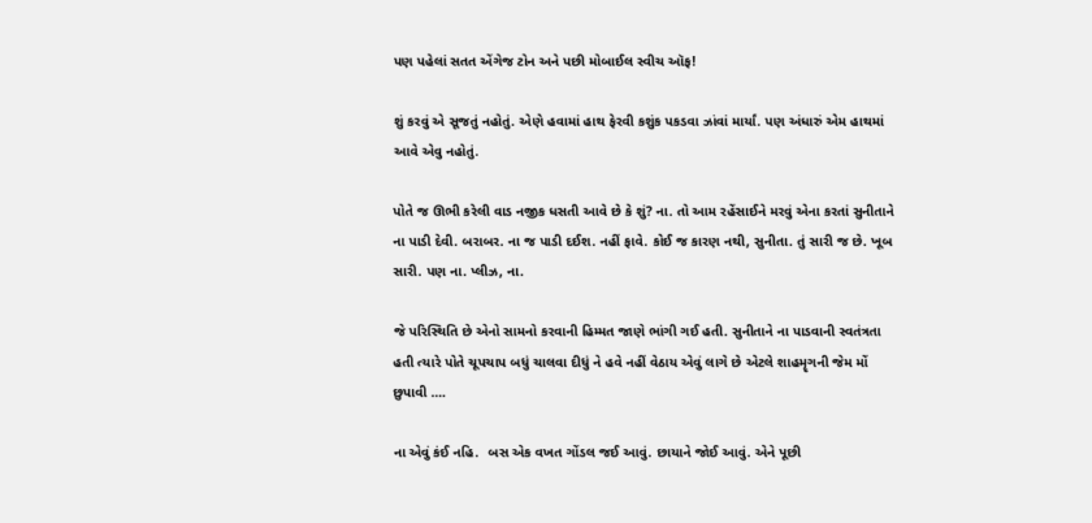પણ પહેલાં સતત એંગેજ ટોન અને પછી મોબાઈલ સ્વીચ ઑફ!

શું કરવું એ સૂજતું નહોતું. એણે હવામાં હાથ ફેરવી કશુંક પકડવા ઝાંવાં માર્યાં. પણ અંધારું એમ હાથમાં આવે એવુ નહોતું.

પોતે જ ઊભી કરેલી વાડ નજીક ધસતી આવે છે કે શું? ના. તો આમ રહેંસાઈને મરવું એના કરતાં સુનીતાને ના પાડી દેવી. બરાબર. ના જ પાડી દઈશ. નહીં ફાવે. કોઈ જ કારણ નથી, સુનીતા. તું સારી જ છે. ખૂબ સારી. પણ ના. પ્લીઝ, ના.

જે પરિસ્થિતિ છે એનો સામનો કરવાની હિમ્મત જાણે ભાંગી ગઈ હતી. સુનીતાને ના પાડવાની સ્વતંત્રતા હતી ત્યારે પોતે ચૂપચાપ બધું ચાલવા દીધું ને હવે નહીં વેઠાય એવું લાગે છે એટલે શાહમૄગની જેમ મોં છુપાવી ….

ના એવું કંઈ નહિ.  બસ એક વખત ગોંડલ જઈ આવું. છાયાને જોઈ આવું. એને પૂછી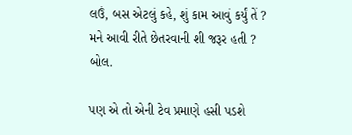લઉં, બસ એટલું કહે, શું કામ આવું કર્યું તેં ? મને આવી રીતે છેતરવાની શી જરૂર હતી ? બોલ.

પણ એ તો એની ટેવ પ્રમાણે હસી પડશે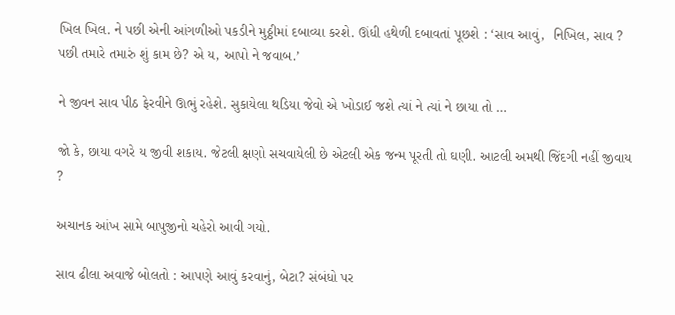ખિલ ખિલ. ને પછી એની આંગળીઓ પકડીને મુઠ્ઠીમાં દબાવ્યા કરશે. ઊંધી હથેળી દબાવતાં પૂછશે : ‘સાવ આવું,  નિખિલ, સાવ ? પછી તમારે તમારું શું કામ છે? એ ય, આપો ને જવાબ.’

ને જીવન સાવ પીઠ ફેરવીને ઊભું રહેશે. સુકાયેલા થડિયા જેવો એ ખોડાઈ જશે ત્યાં ને ત્યાં ને છાયા તો …

જો કે, છાયા વગરે ય જીવી શકાય. જેટલી ક્ષણો સચવાયેલી છે એટલી એક જન્મ પૂરતી તો ઘણી. આટલી અમથી જિંદગી નહીં જીવાય ?

અચાનક આંખ સામે બાપુજીનો ચહેરો આવી ગયો.

સાવ ઢીલા અવાજે બોલતો : આપણે આવું કરવાનું, બેટા? સંબંધો પર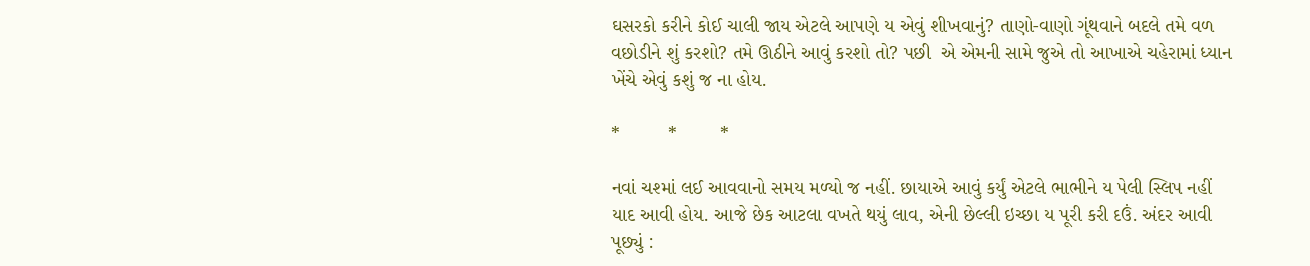ઘસરકો કરીને કોઈ ચાલી જાય એટલે આપણે ય એવું શીખવાનું? તાણો-વાણો ગૂંથવાને બદલે તમે વળ વછોડીને શું કરશો? તમે ઊઠીને આવું કરશો તો? પછી  એ એમની સામે જુએ તો આખાએ ચહેરામાં ધ્યાન ખેંચે એવું કશું જ ના હોય.

*         *        *

નવાં ચશ્માં લઈ આવવાનો સમય મળ્યો જ નહીં. છાયાએ આવું કર્યું એટલે ભાભીને ય પેલી સ્લિપ નહીં યાદ આવી હોય. આજે છેક આટલા વખતે થયું લાવ, એની છેલ્લી ઇચ્છા ય પૂરી કરી દઉં. અંદર આવી પૂછ્યું :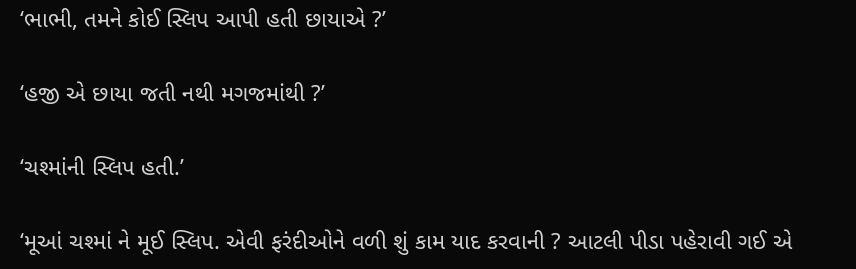‘ભાભી, તમને કોઈ સ્લિપ આપી હતી છાયાએ ?’

‘હજી એ છાયા જતી નથી મગજમાંથી ?’

‘ચશ્માંની સ્લિપ હતી.’

‘મૂઆં ચશ્માં ને મૂઈ સ્લિપ. એવી ફરંદીઓને વળી શું કામ યાદ કરવાની ? આટલી પીડા પહેરાવી ગઈ એ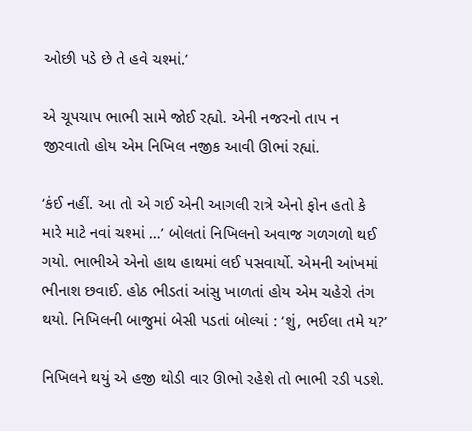ઓછી પડે છે તે હવે ચશ્માં.’

એ ચૂપચાપ ભાભી સામે જોઈ રહ્યો. એની નજરનો તાપ ન જીરવાતો હોય એમ નિખિલ નજીક આવી ઊભાં રહ્યાં.

‘કંઈ નહીં. આ તો એ ગઈ એની આગલી રાત્રે એનો ફોન હતો કે મારે માટે નવાં ચશ્માં …’ બોલતાં નિખિલનો અવાજ ગળગળો થઈ ગયો. ભાભીએ એનો હાથ હાથમાં લઈ પસવાર્યો. એમની આંખમાં ભીનાશ છવાઈ. હોઠ ભીડતાં આંસુ ખાળતાં હોય એમ ચહેરો તંગ થયો. નિખિલની બાજુમાં બેસી પડતાં બોલ્યાં : ‘શું, ભઈલા તમે ય?’

નિખિલને થયું એ હજી થોડી વાર ઊભો રહેશે તો ભાભી રડી પડશે.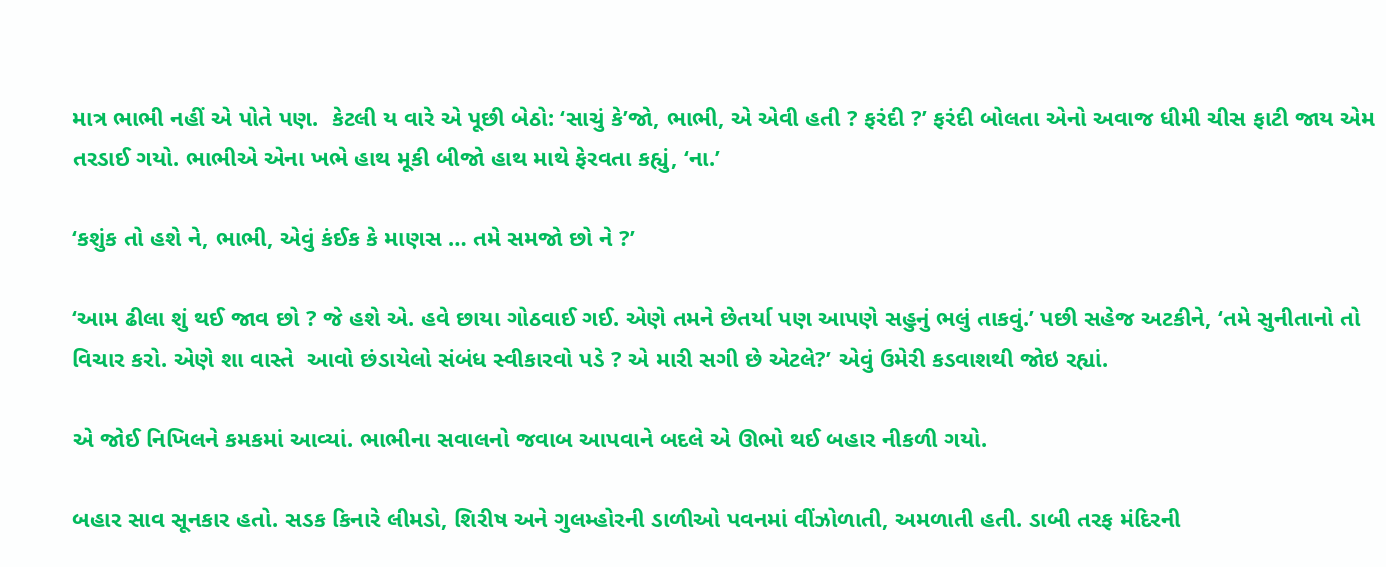માત્ર ભાભી નહીં એ પોતે પણ.  કેટલી ય વારે એ પૂછી બેઠો: ‘સાચું કે’જો, ભાભી, એ એવી હતી ? ફરંદી ?’ ફરંદી બોલતા એનો અવાજ ધીમી ચીસ ફાટી જાય એમ તરડાઈ ગયો. ભાભીએ એના ખભે હાથ મૂકી બીજો હાથ માથે ફેરવતા કહ્યું, ‘ના.’

‘કશુંક તો હશે ને, ભાભી, એવું કંઈક કે માણસ … તમે સમજો છો ને ?’

‘આમ ઢીલા શું થઈ જાવ છો ? જે હશે એ. હવે છાયા ગોઠવાઈ ગઈ. એણે તમને છેતર્યા પણ આપણે સહુનું ભલું તાકવું.’ પછી સહેજ અટકીને, ‘તમે સુનીતાનો તો વિચાર કરો. એણે શા વાસ્તે  આવો છંડાયેલો સંબંધ સ્વીકારવો પડે ? એ મારી સગી છે એટલે?’ એવું ઉમેરી કડવાશથી જોઇ રહ્યાં.

એ જોઈ નિખિલને કમકમાં આવ્યાં. ભાભીના સવાલનો જવાબ આપવાને બદલે એ ઊભો થઈ બહાર નીકળી ગયો.

બહાર સાવ સૂનકાર હતો. સડક કિનારે લીમડો, શિરીષ અને ગુલમ્હોરની ડાળીઓ પવનમાં વીંઝોળાતી, અમળાતી હતી. ડાબી તરફ મંદિરની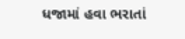ધજામાં હવા ભરાતાં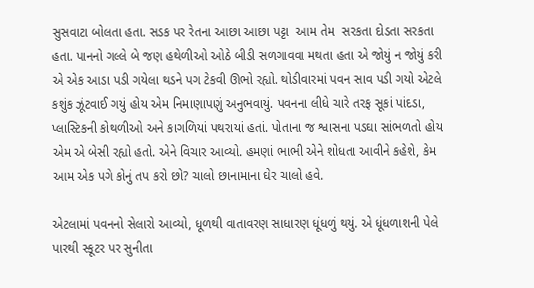સુસવાટા બોલતા હતા. સડક પર રેતના આછા આછા પટ્ટા  આમ તેમ  સરકતા દોડતા સરકતા હતા. પાનનો ગલ્લે બે જણ હથેળીઓ ઓઠે બીડી સળગાવવા મથતા હતા એ જોયું ન જોયું કરી એ એક આડા પડી ગયેલા થડને પગ ટેકવી ઊભો રહ્યો. થોડીવારમાં પવન સાવ પડી ગયો એટલે કશુંક ઝૂંટવાઈ ગયું હોય એમ નિમાણાપણું અનુભવાયું. પવનના લીધે ચારે તરફ સૂકાં પાંદડા, પ્લાસ્ટિકની કોથળીઓ અને કાગળિયાં પથરાયાં હતાં. પોતાના જ શ્વાસના પડઘા સાંભળતો હોય એમ એ બેસી રહ્યો હતો. એને વિચાર આવ્યો. હમણાં ભાભી એને શોધતા આવીને કહેશે, કેમ આમ એક પગે કોનું તપ કરો છો? ચાલો છાનામાના ઘેર ચાલો હવે.

એટલામાં પવનનો સેલારો આવ્યો, ધૂળથી વાતાવરણ સાધારણ ધૂંધળું થયું. એ ધૂંધળાશની પેલે પારથી સ્કૂટર પર સુનીતા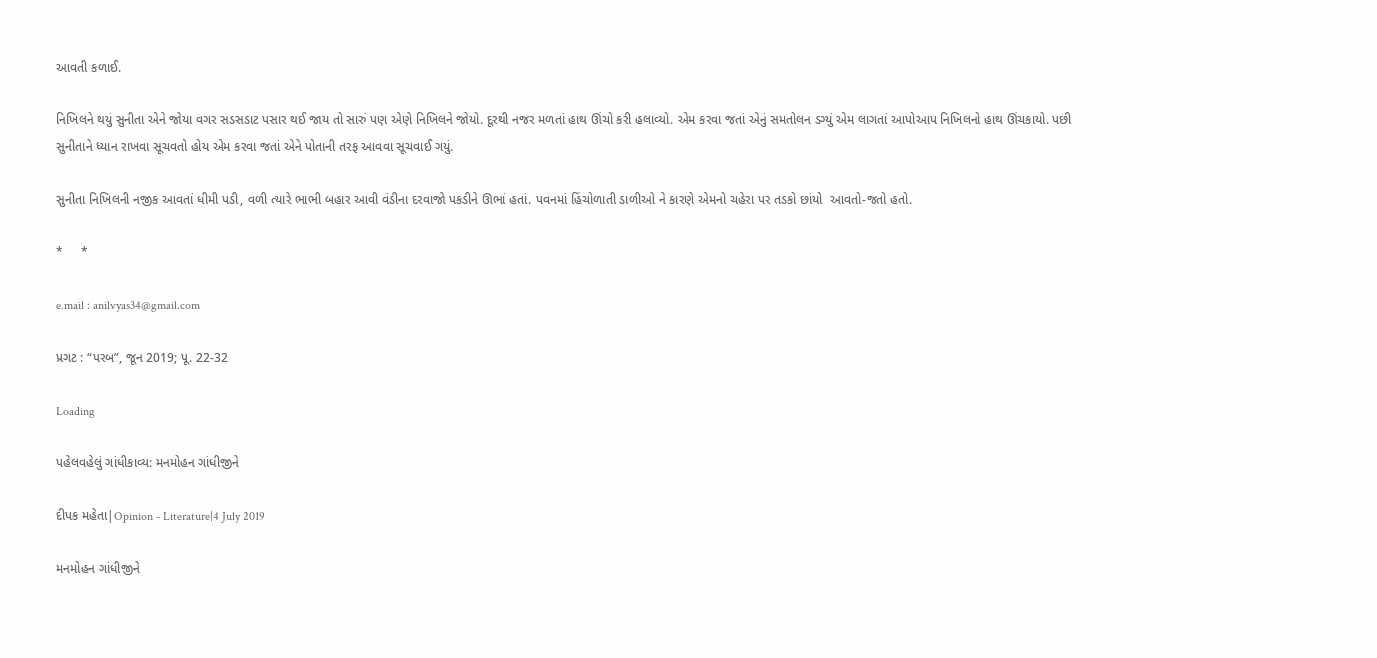આવતી કળાઈ.

નિખિલને થયું સુનીતા એને જોયા વગર સડસડાટ પસાર થઈ જાય તો સારું પણ એણે નિખિલને જોયો. દૂરથી નજર મળતાં હાથ ઊંચો કરી હલાવ્યો. એમ કરવા જતાં એનું સમતોલન ડગ્યું એમ લાગતાં આપોઆપ નિખિલનો હાથ ઊંચકાયો. પછી સુનીતાને ધ્યાન રાખવા સૂચવતો હોય એમ કરવા જતાં એને પોતાની તરફ આવવા સૂચવાઈ ગયું.

સુનીતા નિખિલની નજીક આવતાં ધીમી પડી, વળી ત્યારે ભાભી બહાર આવી વંડીના દરવાજો પકડીને ઊભાં હતાં. પવનમાં હિંચોળાતી ડાળીઓ ને કારણે એમનો ચહેરા પર તડકો છાંયો  આવતો-જતો હતો.

*     *

e.mail : anilvyas34@gmail.com

પ્રગટ : “પરબ”, જૂન 2019; પૂ. 22-32

Loading

પહેલવહેલું ગાંધીકાવ્ય: મનમોહન ગાંધીજીને

દીપક મહેતા|Opinion - Literature|4 July 2019

મનમોહન ગાંધીજીને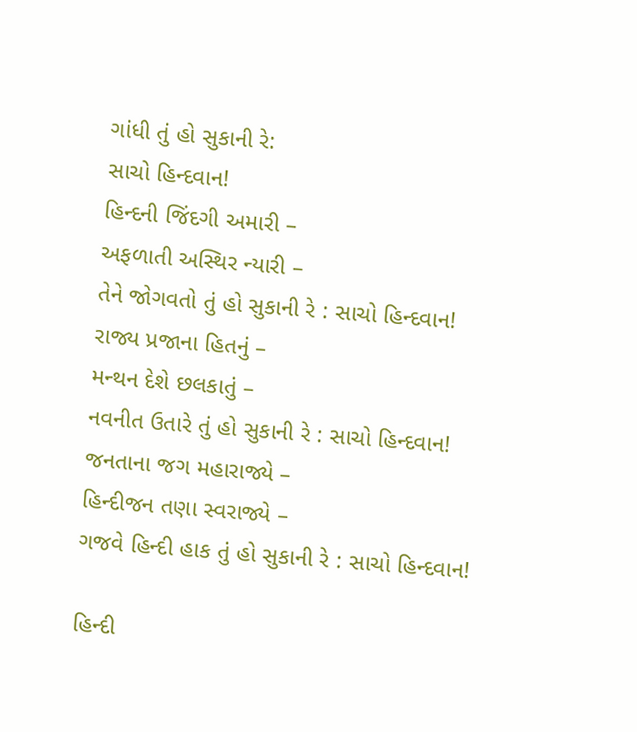ગાંધી તું હો સુકાની રે:
સાચો હિન્દવાન!
હિન્દની જિંદગી અમારી –
અફળાતી અસ્થિર ન્યારી –
તેને જોગવતો તું હો સુકાની રે : સાચો હિન્દવાન!
રાજ્ય પ્રજાના હિતનું –
મન્થન દેશે છલકાતું –
નવનીત ઉતારે તું હો સુકાની રે : સાચો હિન્દવાન!
જનતાના જગ મહારાજ્યે –
હિન્દીજન તણા સ્વરાજ્યે –
ગજવે હિન્દી હાક તું હો સુકાની રે : સાચો હિન્દવાન!

હિન્દી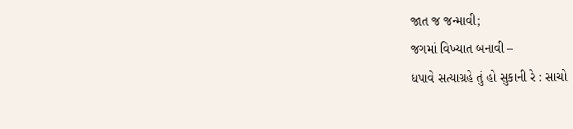જાત જ જન્માવી;
જગમાં વિખ્યાત બનાવી –
ધપાવે સત્યાગ્રહે તું હો સુકાની રે : સાચો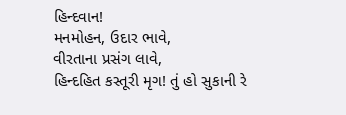હિન્દવાન!
મનમોહન, ઉદાર ભાવે,
વીરતાના પ્રસંગ લાવે,
હિન્દહિત કસ્તૂરી મૃગ! તું હો સુકાની રે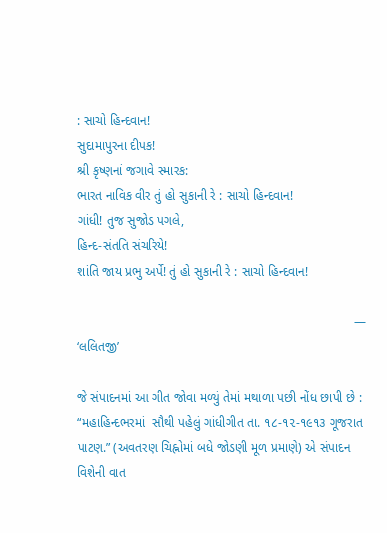: સાચો હિન્દવાન!
સુદામાપુરના દીપક!
શ્રી કૃષ્ણનાં જગાવે સ્મારક:
ભારત નાવિક વીર તું હો સુકાની રે : સાચો હિન્દવાન!
ગાંધી! તુજ સુજોડ પગલે,
હિન્દ-સંતતિ સંચરિયે!
શાંતિ જાય પ્રભુ અર્પે! તું હો સુકાની રે : સાચો હિન્દવાન!

                                                                             — ‘લલિતજી’

જે સંપાદનમાં આ ગીત જોવા મળ્યું તેમાં મથાળા પછી નોંધ છાપી છે : “મહાહિન્દભરમાં  સૌથી પહેલું ગાંધીગીત તા. ૧૮-૧૨-૧૯૧૩ ગૂજરાત પાટણ.” (અવતરણ ચિહ્નોમાં બધે જોડણી મૂળ પ્રમાણે) એ સંપાદન વિશેની વાત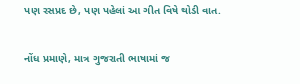પણ રસપ્રદ છે, પણ પહેલાં આ ગીત વિષે થોડી વાત.

નોંધ પ્રમાણે, માત્ર ગુજરાતી ભાષામાં જ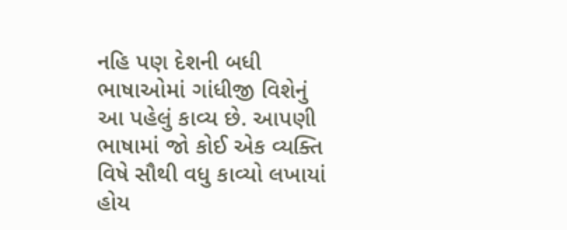નહિ પણ દેશની બધી ભાષાઓમાં ગાંધીજી વિશેનું આ પહેલું કાવ્ય છે. આપણી ભાષામાં જો કોઈ એક વ્યક્તિ વિષે સૌથી વધુ કાવ્યો લખાયાં હોય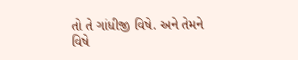તો તે ગાંધીજી વિષે. અને તેમને વિષે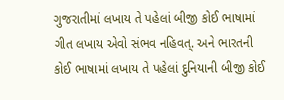ગુજરાતીમાં લખાય તે પહેલાં બીજી કોઈ ભાષામાં ગીત લખાય એવો સંભવ નહિવત્. અને ભારતની કોઈ ભાષામાં લખાય તે પહેલાં દુનિયાની બીજી કોઈ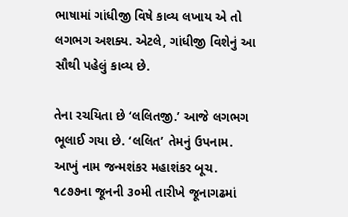ભાષામાં ગાંધીજી વિષે કાવ્ય લખાય એ તો લગભગ અશક્ય. એટલે, ગાંધીજી વિશેનું આ સૌથી પહેલું કાવ્ય છે.

તેના રચયિતા છે ‘લલિતજી.’ આજે લગભગ ભૂલાઈ ગયા છે. ‘લલિત’ તેમનું ઉપનામ. આખું નામ જન્મશંકર મહાશંકર બૂચ. ૧૮૭૭ના જૂનની ૩૦મી તારીખે જૂનાગઢમાં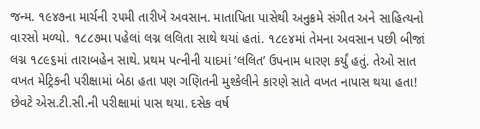જન્મ. ૧૯૪૭ના માર્ચની ૨૫મી તારીખે અવસાન. માતાપિતા પાસેથી અનુક્રમે સંગીત અને સાહિત્યનો વારસો મળ્યો. ૧૮૮૭મા પહેલાં લગ્ન લલિતા સાથે થયાં હતાં. ૧૮૯૪માં તેમના અવસાન પછી બીજાં લગ્ન ૧૮૯૬માં તારાબહેન સાથે. પ્રથમ પત્નીની યાદમાં ‘લલિત’ ઉપનામ ધારણ કર્યું હતું. તેઓ સાત વખત મેટ્રિકની પરીક્ષામાં બેઠા હતા પણ ગણિતની મુશ્કેલીને કારણે સાતે વખત નાપાસ થયા હતા! છેવટે એસ.ટી.સી.ની પરીક્ષામાં પાસ થયા. દસેક વર્ષ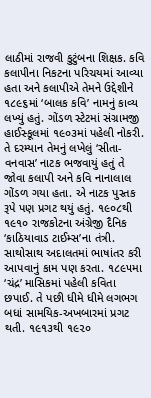લાઠીમાં રાજવી કુટુંબના શિક્ષક. કવિ કલાપીના નિકટના પરિચયમાં આવ્યા હતા અને કલાપીએ તેમને ઉદ્દેશીને ૧૮૯૬માં ‘બાલક કવિ’ નામનું કાવ્ય લખ્યું હતું. ગોંડળ સ્ટેટમાં સંગ્રામજી હાઈસ્કૂલમાં ૧૯૦૩માં પહેલી નોકરી. તે દરમ્યાન તેમનું લખેલું ‘સીતા-વનવાસ’ નાટક ભજવાયું હતું તે જોવા કલાપી અને કવિ નાનાલાલ ગોંડળ ગયા હતા. એ નાટક પુસ્તક રૂપે પણ પ્રગટ થયું હતું. ૧૯૦૮થી ૧૯૧૦ રાજકોટના અંગ્રેજી દૈનિક ‘કાઠિયાવાડ ટાઈમ્સ’ના તંત્રી. સાથોસાથ અદાલતમાં ભાષાંતર કરી આપવાનું કામ પણ કરતા. ૧૮૯૫મા ‘ચંદ્ર’ માસિકમાં પહેલી કવિતા છપાઈ. તે પછી ધીમે ધીમે લગભગ બધાં સામયિક-અખબારમાં પ્રગટ થતી. ૧૯૧૩થી ૧૯૨૦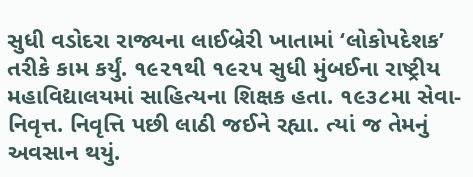સુધી વડોદરા રાજ્યના લાઈબ્રેરી ખાતામાં ‘લોકોપદેશક’ તરીકે કામ કર્યું. ૧૯૨૧થી ૧૯૨૫ સુધી મુંબઈના રાષ્ટ્રીય મહાવિદ્યાલયમાં સાહિત્યના શિક્ષક હતા. ૧૯૩૮મા સેવા-નિવૃત્ત. નિવૃત્તિ પછી લાઠી જઈને રહ્યા. ત્યાં જ તેમનું અવસાન થયું.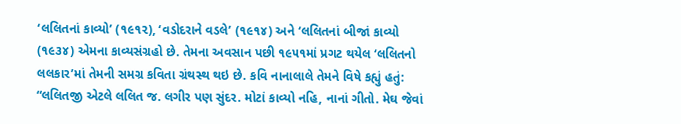‘લલિતનાં કાવ્યો’ (૧૯૧૨), ‘વડોદરાને વડલે’ (૧૯૧૪) અને ‘લલિતનાં બીજાં કાવ્યો (૧૯૩૪) એમના કાવ્યસંગ્રહો છે. તેમના અવસાન પછી ૧૯૫૧માં પ્રગટ થયેલ ‘લલિતનો લલકાર’માં તેમની સમગ્ર કવિતા ગ્રંથસ્થ થઇ છે. કવિ નાનાલાલે તેમને વિષે કહ્યું હતું: “લલિતજી એટલે લલિત જ. લગીર પણ સુંદર. મોટાં કાવ્યો નહિ, નાનાં ગીતો. મેઘ જેવાં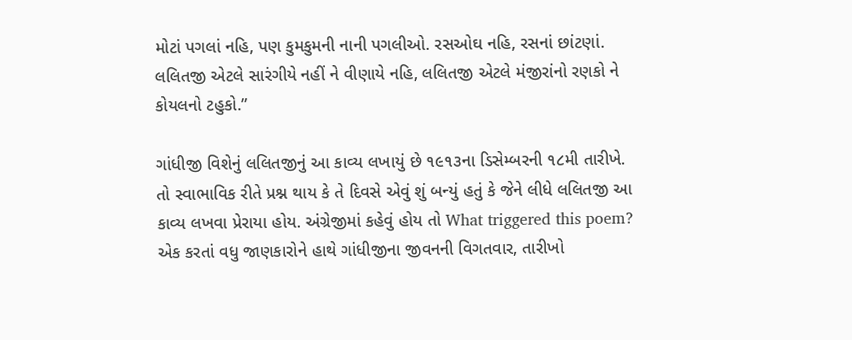મોટાં પગલાં નહિ, પણ કુમકુમની નાની પગલીઓ. રસઓઘ નહિ, રસનાં છાંટણાં. લલિતજી એટલે સારંગીયે નહીં ને વીણાયે નહિ, લલિતજી એટલે મંજીરાંનો રણકો ને કોયલનો ટહુકો.”

ગાંધીજી વિશેનું લલિતજીનું આ કાવ્ય લખાયું છે ૧૯૧૩ના ડિસેમ્બરની ૧૮મી તારીખે. તો સ્વાભાવિક રીતે પ્રશ્ન થાય કે તે દિવસે એવું શું બન્યું હતું કે જેને લીધે લલિતજી આ કાવ્ય લખવા પ્રેરાયા હોય. અંગ્રેજીમાં કહેવું હોય તો What triggered this poem? એક કરતાં વધુ જાણકારોને હાથે ગાંધીજીના જીવનની વિગતવાર, તારીખો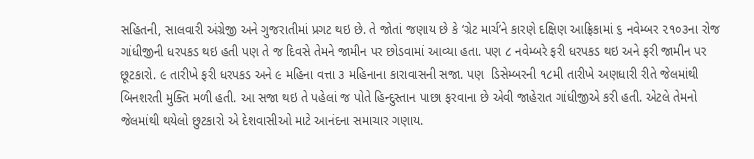સહિતની, સાલવારી અંગ્રેજી અને ગુજરાતીમાં પ્રગટ થઇ છે. તે જોતાં જણાય છે કે ‘ગ્રેટ માર્ચ’ને કારણે દક્ષિણ આફ્રિકામાં ૬ નવેમ્બર ૨૧૦૩ના રોજ ગાંધીજીની ધરપકડ થઇ હતી પણ તે જ દિવસે તેમને જામીન પર છોડવામાં આવ્યા હતા. પણ ૮ નવેમ્બરે ફરી ધરપકડ થઇ અને ફરી જામીન પર છૂટકારો. ૯ તારીખે ફરી ધરપકડ અને ૯ મહિના વત્તા ૩ મહિનાના કારાવાસની સજા. પણ  ડિસેમ્બરની ૧૮મી તારીખે અણધારી રીતે જેલમાંથી બિનશરતી મુક્તિ મળી હતી. આ સજા થઇ તે પહેલાં જ પોતે હિન્દુસ્તાન પાછા ફરવાના છે એવી જાહેરાત ગાંધીજીએ કરી હતી. એટલે તેમનો જેલમાંથી થયેલો છુટકારો એ દેશવાસીઓ માટે આનંદના સમાચાર ગણાય.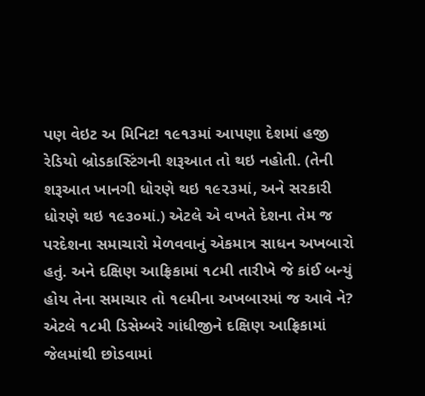પણ વેઇટ અ મિનિટ! ૧૯૧૩માં આપણા દેશમાં હજી રેડિયો બ્રોડકાસ્ટિંગની શરૂઆત તો થઇ નહોતી. (તેની શરૂઆત ખાનગી ધોરણે થઇ ૧૯૨૩માં, અને સરકારી ધોરણે થઇ ૧૯૩૦માં.) એટલે એ વખતે દેશના તેમ જ પરદેશના સમાચારો મેળવવાનું એકમાત્ર સાધન અખબારો હતું. અને દક્ષિણ આફ્રિકામાં ૧૮મી તારીખે જે કાંઈ બન્યું હોય તેના સમાચાર તો ૧૯મીના અખબારમાં જ આવે ને? એટલે ૧૮મી ડિસેમ્બરે ગાંધીજીને દક્ષિણ આફ્રિકામાં જેલમાંથી છોડવામાં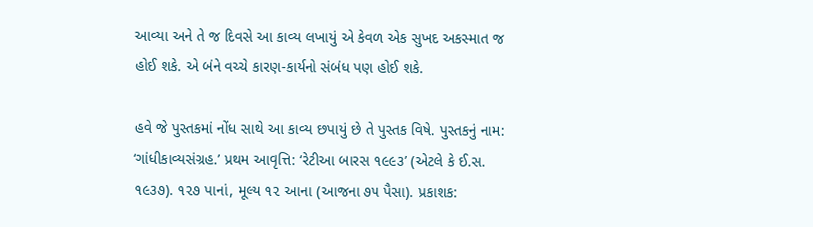આવ્યા અને તે જ દિવસે આ કાવ્ય લખાયું એ કેવળ એક સુખદ અકસ્માત જ હોઈ શકે. એ બંને વચ્ચે કારણ-કાર્યનો સંબંધ પણ હોઈ શકે.

હવે જે પુસ્તકમાં નોંધ સાથે આ કાવ્ય છપાયું છે તે પુસ્તક વિષે. પુસ્તકનું નામ: ‘ગાંધીકાવ્યસંગ્રહ.’ પ્રથમ આવૃત્તિ: ‘રેટીઆ બારસ ૧૯૯૩’ (એટલે કે ઈ.સ. ૧૯૩૭). ૧૨૭ પાનાં, મૂલ્ય ૧૨ આના (આજના ૭૫ પૈસા). પ્રકાશક: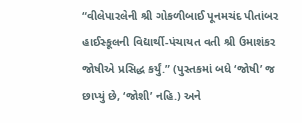“વીલેપારલેની શ્રી ગોકળીબાઈ પૂનમચંદ પીતાંબર હાઈસ્કૂલની વિદ્યાર્થી-પંચાયત વતી શ્રી ઉમાશંકર જોષીએ પ્રસિદ્ધ કર્યું.” (પુસ્તકમાં બધે ‘જોષી’ જ છાપ્યું છે, ‘જોશી’ નહિ.) અને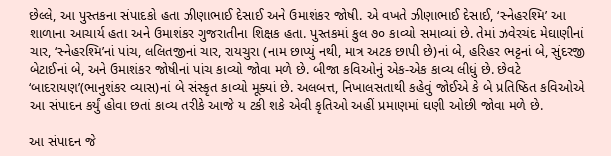છેલ્લે, આ પુસ્તકના સંપાદકો હતા ઝીણાભાઈ દેસાઈ અને ઉમાશંકર જોષી. એ વખતે ઝીણાભાઈ દેસાઈ, ‘સ્નેહરશ્મિ’ આ શાળાના આચાર્ય હતા અને ઉમાશંકર ગુજરાતીના શિક્ષક હતા. પુસ્તકમાં કુલ ૭૦ કાવ્યો સમાવ્યાં છે. તેમાં ઝવેરચંદ મેઘાણીનાં ચાર, ‘સ્નેહરશ્મિ’નાં પાંચ, લલિતજીનાં ચાર, રાયચુરા (નામ છાપ્યું નથી, માત્ર અટક છાપી છે)નાં બે, હરિહર ભટ્ટનાં બે, સુંદરજી બેટાઈનાં બે, અને ઉમાશંકર જોષીનાં પાંચ કાવ્યો જોવા મળે છે. બીજા કવિઓનું એક-એક કાવ્ય લીધું છે. છેવટે ‘બાદરાયણ’(ભાનુશંકર વ્યાસ)નાં બે સંસ્કૃત કાવ્યો મૂક્યાં છે. અલબત્ત, નિખાલસતાથી કહેવું જોઈએ કે બે પ્રતિષ્ઠિત કવિઓએ આ સંપાદન કર્યું હોવા છતાં કાવ્ય તરીકે આજે ય ટકી શકે એવી કૃતિઓ અહીં પ્રમાણમાં ઘણી ઓછી જોવા મળે છે.

આ સંપાદન જે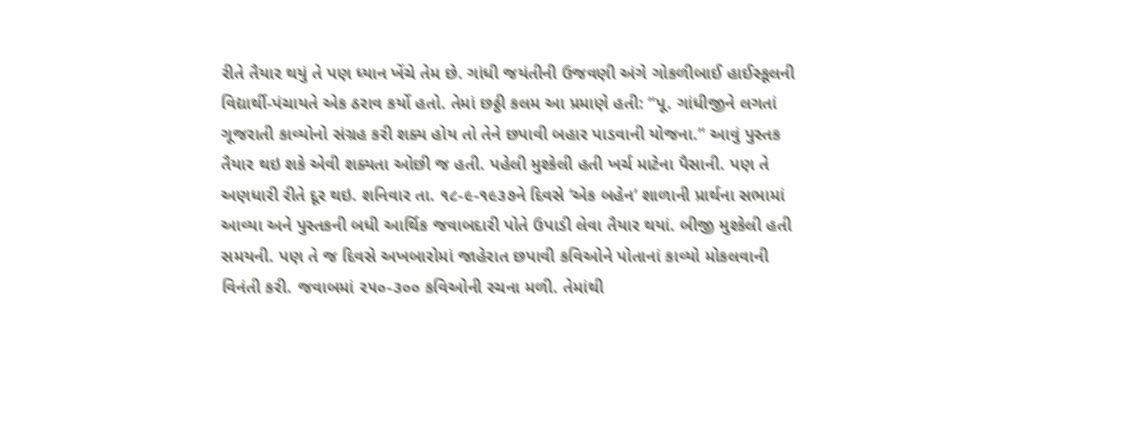રીતે તૈયાર થયું તે પણ ધ્યાન ખેંચે તેમ છે. ગાંધી જયંતીની ઉજવણી અંગે ગોકળીબાઈ હાઈસ્કૂલની વિદ્યાર્થી-પંચાયતે એક ઠરાવ કર્યો હતો. તેમાં છઠ્ઠી કલમ આ પ્રમાણે હતી: “પૂ. ગાંધીજીને લગતાં ગૂજરાતી કાવ્યોનો સંગ્રહ કરી શક્ય હોય તો તેને છપાવી બહાર પાડવાની યોજના.” આવું પુસ્તક તૈયાર થઇ શકે એવી શક્યતા ઓછી જ હતી. પહેલી મુશ્કેલી હતી ખર્ચ માટેના પૈસાની. પણ તે અણધારી રીતે દૂર થઇ. શનિવાર તા. ૧૮-૯-૧૯૩૭ને દિવસે ‘એક બહેન’ શાળાની પ્રાર્થના સભામાં આવ્યા અને પુસ્તકની બધી આર્થિક જવાબદારી પોતે ઉપાડી લેવા તૈયાર થયાં. બીજી મુશ્કેલી હતી સમયની. પણ તે જ દિવસે અખબારોમાં જાહેરાત છપાવી કવિઓને પોતાનાં કાવ્યો મોકલવાની વિનંતી કરી. જવાબમાં ૨૫૦-૩૦૦ કવિઓની રચના મળી. તેમાંથી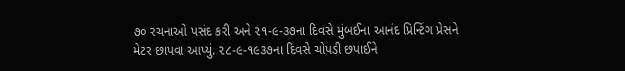૭૦ રચનાઓ પસંદ કરી અને ૨૧-૯-૩૭ના દિવસે મુંબઈના આનંદ પ્રિન્ટિંગ પ્રેસને મેટર છાપવા આપ્યું. ૨૮-૯-૧૯૩૭ના દિવસે ચોપડી છપાઈને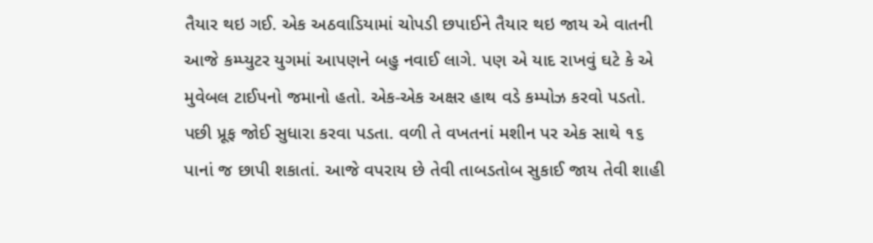તૈયાર થઇ ગઈ. એક અઠવાડિયામાં ચોપડી છપાઈને તૈયાર થઇ જાય એ વાતની આજે કમ્પ્યુટર યુગમાં આપણને બહુ નવાઈ લાગે. પણ એ યાદ રાખવું ઘટે કે એ મુવેબલ ટાઈપનો જમાનો હતો. એક-એક અક્ષર હાથ વડે કમ્પોઝ કરવો પડતો. પછી પ્રૂફ જોઈ સુધારા કરવા પડતા. વળી તે વખતનાં મશીન પર એક સાથે ૧૬ પાનાં જ છાપી શકાતાં. આજે વપરાય છે તેવી તાબડતોબ સુકાઈ જાય તેવી શાહી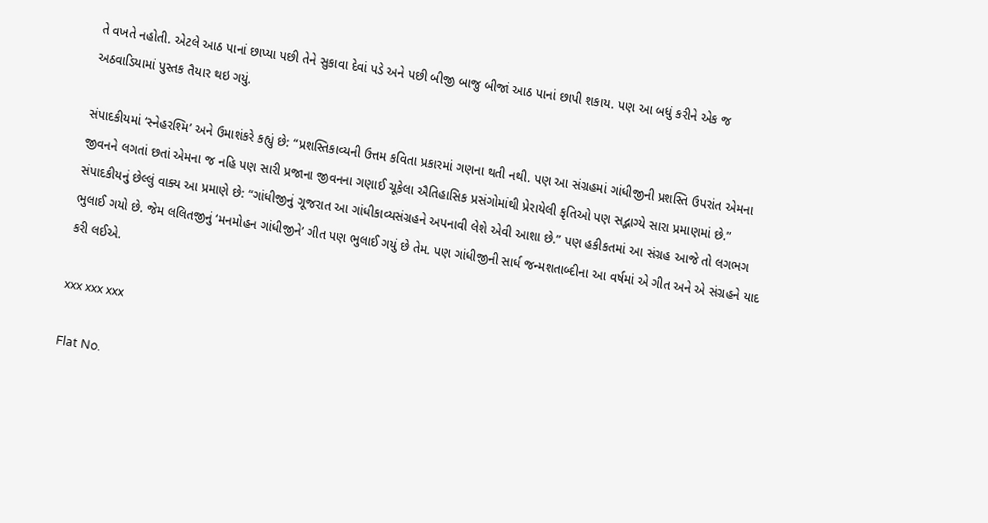તે વખતે નહોતી. એટલે આઠ પાનાં છાપ્યા પછી તેને સુકાવા દેવાં પડે અને પછી બીજી બાજુ બીજાં આઠ પાનાં છાપી શકાય. પણ આ બધું કરીને એક જ અઠવાડિયામાં પુસ્તક તૈયાર થઇ ગયું.

સંપાદકીયમાં ‘સ્નેહરશ્મિ’ અને ઉમાશંકરે કહ્યું છે: “પ્રશસ્તિકાવ્યની ઉત્તમ કવિતા પ્રકારમાં ગણના થતી નથી. પણ આ સંગ્રહમાં ગાંધીજીની પ્રશસ્તિ ઉપરાંત એમના જીવનને લગતાં છતાં એમના જ નહિ પણ સારી પ્રજાના જીવનના ગણાઈ ચૂકેલા ઐતિહાસિક પ્રસંગોમાંથી પ્રેરાયેલી કૃતિઓ પણ સદ્ભાગ્યે સારા પ્રમાણમાં છે.” સંપાદકીયનું છેલ્લું વાક્ય આ પ્રમાણે છે: “ગાંધીજીનું ગૂજરાત આ ગાંધીકાવ્યસંગ્રહને અપનાવી લેશે એવી આશા છે.” પણ હકીકતમાં આ સંગ્રહ આજે તો લગભગ ભુલાઈ ગયો છે. જેમ લલિતજીનું ‘મનમોહન ગાંધીજીને’ ગીત પણ ભુલાઈ ગયું છે તેમ. પણ ગાંધીજીની સાર્ધ જન્મશતાબ્દીના આ વર્ષમાં એ ગીત અને એ સંગ્રહને યાદ કરી લઈએ.

xxx xxx xxx

Flat No.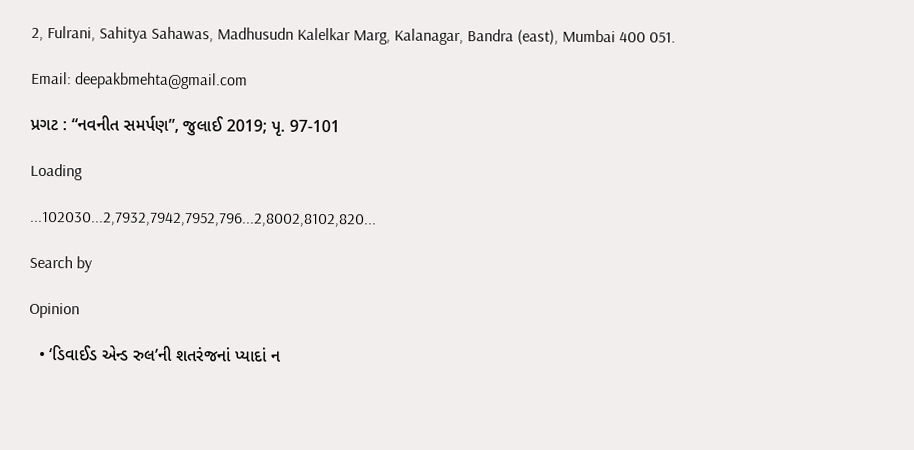2, Fulrani, Sahitya Sahawas, Madhusudn Kalelkar Marg, Kalanagar, Bandra (east), Mumbai 400 051.

Email: deepakbmehta@gmail.com

પ્રગટ : “નવનીત સમર્પણ”, જુલાઈ 2019; પૃ. 97-101

Loading

...102030...2,7932,7942,7952,796...2,8002,8102,820...

Search by

Opinion

  • ‘ડિવાઈડ એન્ડ રુલ’ની શતરંજનાં પ્યાદાં ન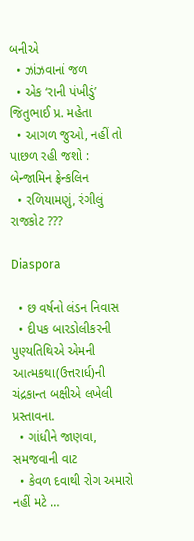બનીએ
  • ઝાંઝવાનાં જળ
  • એક ‘રાની પંખીડું’ જિતુભાઈ પ્ર. મહેતા
  • આગળ જુઓ, નહીં તો પાછળ રહી જશો : બેન્જામિન ફ્રેન્કલિન
  • રળિયામણું, રંગીલું રાજકોટ ???

Diaspora

  • છ વર્ષનો લંડન નિવાસ
  • દીપક બારડોલીકરની પુણ્યતિથિએ એમની આત્મકથા(ઉત્તરાર્ધ)ની ચંદ્રકાન્ત બક્ષીએ લખેલી પ્રસ્તાવના.
  • ગાંધીને જાણવા, સમજવાની વાટ
  • કેવળ દવાથી રોગ અમારો નહીં મટે …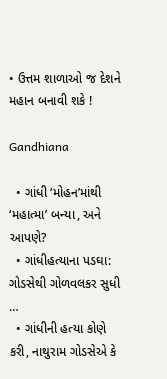• ઉત્તમ શાળાઓ જ દેશને મહાન બનાવી શકે !

Gandhiana

  • ગાંધી ‘મોહન’માંથી ‘મહાત્મા’ બન્યા, અને આપણે?
  • ગાંધીહત્યાના પડઘા: ગોડસેથી ગોળવલકર સુધી …
  • ગાંધીની હત્યા કોણે કરી, નાથુરામ ગોડસેએ કે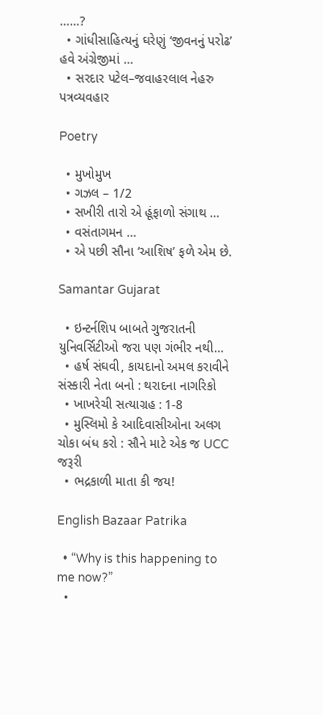……?
  • ગાંધીસાહિત્યનું ઘરેણું ‘જીવનનું પરોઢ’ હવે અંગ્રેજીમાં …
  • સરદાર પટેલ–જવાહરલાલ નેહરુ પત્રવ્યવહાર

Poetry

  • મુખોમુખ
  • ગઝલ – 1/2
  • સખીરી તારો એ હૂંફાળો સંગાથ …
  • વસંતાગમન …
  • એ પછી સૌના ‘આશિષ’ ફળે એમ છે.

Samantar Gujarat

  • ઇન્ટર્નશિપ બાબતે ગુજરાતની યુનિવર્સિટીઓ જરા પણ ગંભીર નથી…
  • હર્ષ સંઘવી, કાયદાનો અમલ કરાવીને સંસ્કારી નેતા બનો : થરાદના નાગરિકો
  • ખાખરેચી સત્યાગ્રહ : 1-8
  • મુસ્લિમો કે આદિવાસીઓના અલગ ચોકા બંધ કરો : સૌને માટે એક જ UCC જરૂરી
  • ભદ્રકાળી માતા કી જય!

English Bazaar Patrika

  • “Why is this happening to me now?”
  •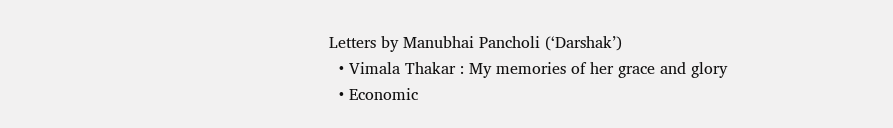Letters by Manubhai Pancholi (‘Darshak’)
  • Vimala Thakar : My memories of her grace and glory
  • Economic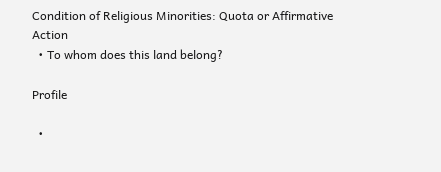Condition of Religious Minorities: Quota or Affirmative Action
  • To whom does this land belong?

Profile

  •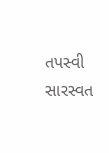તપસ્વી સારસ્વત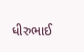ધીરુભાઈ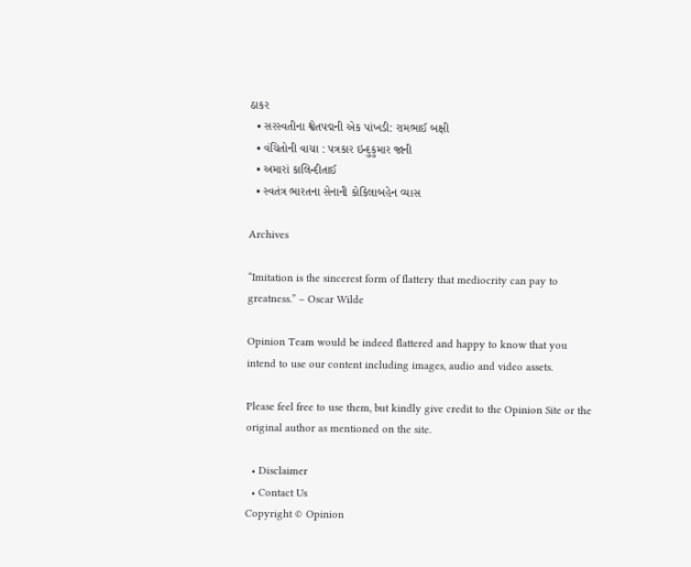ઠાકર
  • સરસ્વતીના શ્વેતપદ્મની એક પાંખડી: રામભાઈ બક્ષી
  • વંચિતોની વાચા : પત્રકાર ઇન્દુકુમાર જાની
  • અમારાં કાલિન્દીતાઈ
  • સ્વતંત્ર ભારતના સેનાની કોકિલાબહેન વ્યાસ

Archives

“Imitation is the sincerest form of flattery that mediocrity can pay to greatness.” – Oscar Wilde

Opinion Team would be indeed flattered and happy to know that you intend to use our content including images, audio and video assets.

Please feel free to use them, but kindly give credit to the Opinion Site or the original author as mentioned on the site.

  • Disclaimer
  • Contact Us
Copyright © Opinion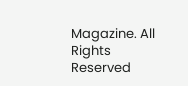Magazine. All Rights Reserved